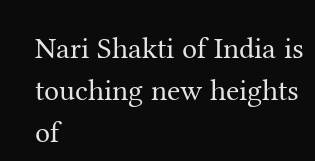Nari Shakti of India is touching new heights of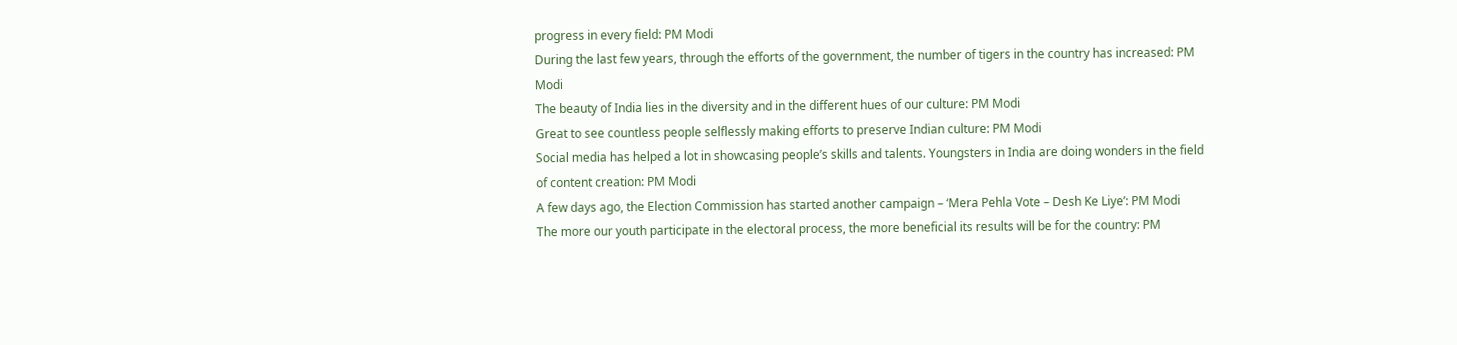progress in every field: PM Modi
During the last few years, through the efforts of the government, the number of tigers in the country has increased: PM Modi
The beauty of India lies in the diversity and in the different hues of our culture: PM Modi
Great to see countless people selflessly making efforts to preserve Indian culture: PM Modi
Social media has helped a lot in showcasing people’s skills and talents. Youngsters in India are doing wonders in the field of content creation: PM Modi
A few days ago, the Election Commission has started another campaign – ‘Mera Pehla Vote – Desh Ke Liye’: PM Modi
The more our youth participate in the electoral process, the more beneficial its results will be for the country: PM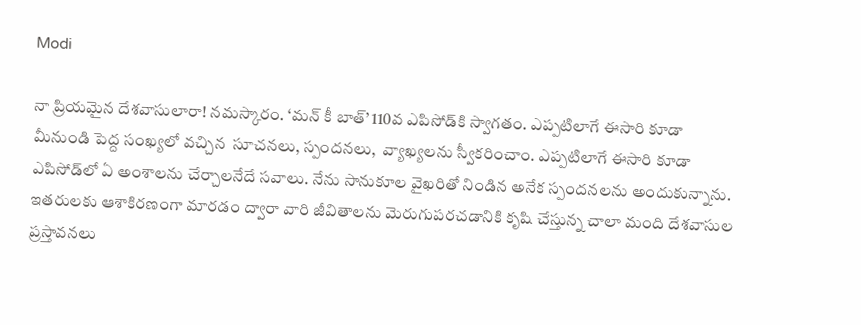Modi

నా ప్రియమైన దేశవాసులారా! నమస్కారం. ‘మన్ కీ బాత్’ 110వ ఎపిసోడ్‌కి స్వాగతం. ఎప్పటిలాగే ఈసారి కూడా మీనుండి పెద్ద సంఖ్యలో వచ్చిన  సూచనలు, స్పందనలు,  వ్యాఖ్యలను స్వీకరించాం. ఎప్పటిలాగే ఈసారి కూడా ఎపిసోడ్‌లో ఏ అంశాలను చేర్చాలనేదే సవాలు. నేను సానుకూల వైఖరితో నిండిన అనేక స్పందనలను అందుకున్నాను. ఇతరులకు ఆశాకిరణంగా మారడం ద్వారా వారి జీవితాలను మెరుగుపరచడానికి కృషి చేస్తున్న చాలా మంది దేశవాసుల ప్రస్తావనలు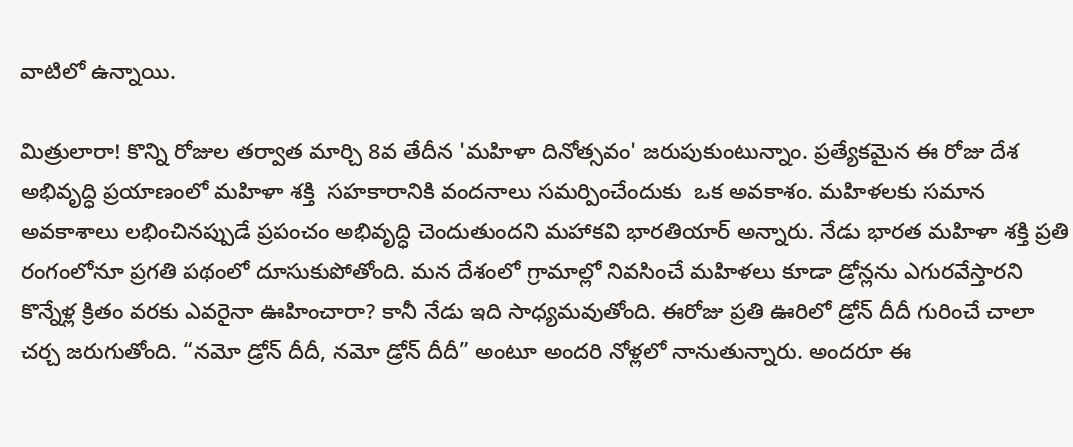వాటిలో ఉన్నాయి.

మిత్రులారా! కొన్ని రోజుల తర్వాత మార్చి 8వ తేదీన 'మహిళా దినోత్సవం' జరుపుకుంటున్నాం. ప్రత్యేకమైన ఈ రోజు దేశ అభివృద్ధి ప్రయాణంలో మహిళా శక్తి  సహకారానికి వందనాలు సమర్పించేందుకు  ఒక అవకాశం. మహిళలకు సమాన అవకాశాలు లభించినప్పుడే ప్రపంచం అభివృద్ధి చెందుతుందని మహాకవి భారతియార్ అన్నారు. నేడు భారత మహిళా శక్తి ప్రతి రంగంలోనూ ప్రగతి పథంలో దూసుకుపోతోంది. మన దేశంలో గ్రామాల్లో నివసించే మహిళలు కూడా డ్రోన్లను ఎగురవేస్తారని కొన్నేళ్ల క్రితం వరకు ఎవరైనా ఊహించారా? కానీ నేడు ఇది సాధ్యమవుతోంది. ఈరోజు ప్రతి ఊరిలో డ్రోన్ దీదీ గురించే చాలా చర్చ జరుగుతోంది. “నమో డ్రోన్ దీదీ, నమో డ్రోన్ దీదీ” అంటూ అందరి నోళ్లలో నానుతున్నారు. అందరూ ఈ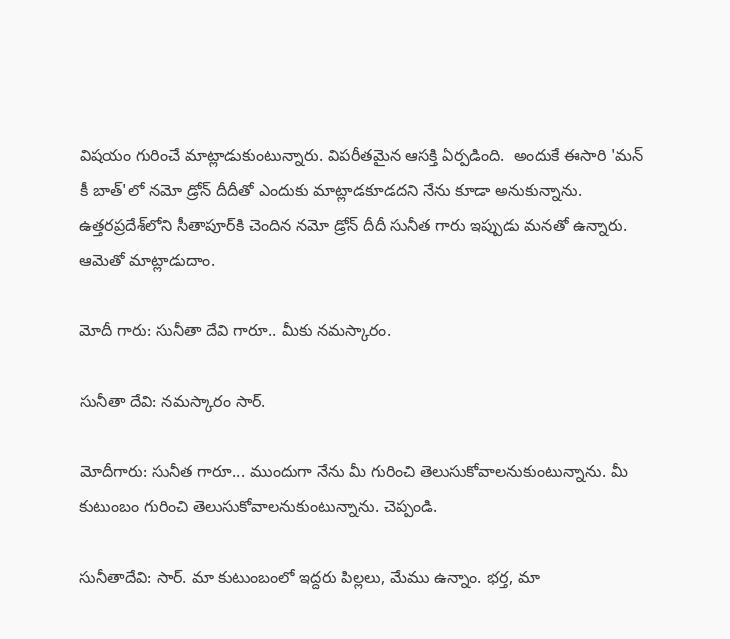విషయం గురించే మాట్లాడుకుంటున్నారు. విపరీతమైన ఆసక్తి ఏర్పడింది.  అందుకే ఈసారి 'మన్ కీ బాత్'లో నమో డ్రోన్ దీదీతో ఎందుకు మాట్లాడకూడదని నేను కూడా అనుకున్నాను. ఉత్తరప్రదేశ్‌లోని సీతాపూర్‌కి చెందిన నమో డ్రోన్ దీదీ సునీత గారు ఇప్పుడు మనతో ఉన్నారు. ఆమెతో మాట్లాడుదాం.

మోదీ గారు: సునీతా దేవి గారూ.. మీకు నమస్కారం.

సునీతా దేవి: నమస్కారం సార్.

మోదీగారు: సునీత గారూ... ముందుగా నేను మీ గురించి తెలుసుకోవాలనుకుంటున్నాను. మీ కుటుంబం గురించి తెలుసుకోవాలనుకుంటున్నాను. చెప్పండి.

సునీతాదేవి: సార్. మా కుటుంబంలో ఇద్దరు పిల్లలు, మేము ఉన్నాం. భర్త, మా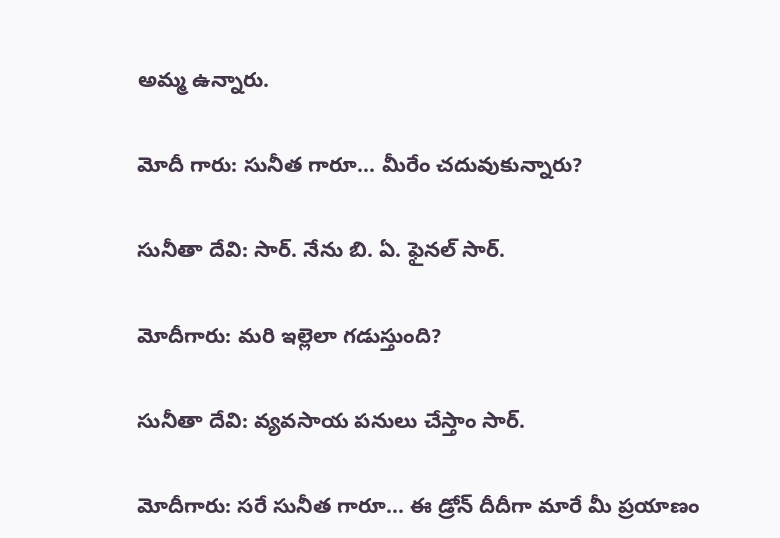అమ్మ ఉన్నారు.

మోదీ గారు: సునీత గారూ... మీరేం చదువుకున్నారు?

సునీతా దేవి: సార్. నేను బి. ఏ. ఫైనల్ సార్.

మోదీగారు: మరి ఇల్లెలా గడుస్తుంది?

సునీతా దేవి: వ్యవసాయ పనులు చేస్తాం సార్.

మోదీగారు: సరే సునీత గారూ... ఈ డ్రోన్ దీదీగా మారే మీ ప్రయాణం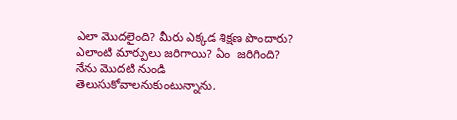ఎలా మొదలైంది? మీరు ఎక్కడ శిక్షణ పొందారు? ఎలాంటి మార్పులు జరిగాయి? ఏం  జరిగింది? నేను మొదటి నుండి తెలుసుకోవాలనుకుంటున్నాను.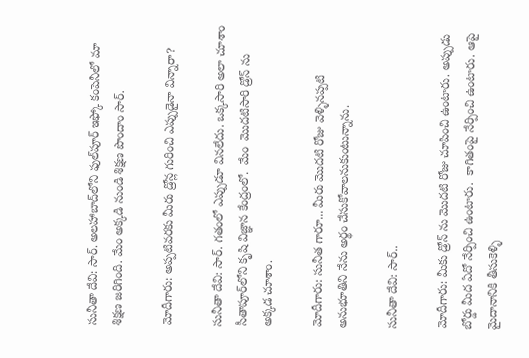సునీతా దేవి: సార్. అలహాబాద్‌లోని ఫుల్‌పూర్ ఇఫ్కో కంపెనీలో మా శిక్షణ జరిగింది. మేం అక్కడి నుండి శిక్షణ పొందాం సార్.

మోదీగారు: అప్పటివరకు మీరు డ్రోన్ల గురించి ఎప్పుడైనా విన్నారా?

సునీతా దేవి: సార్. గతంలో ఎప్పుడూ వినలేదు. ఒక్కసారి అలా చూశాం సీతాపూర్‌లోని కృషి విజ్ఞాన కేంద్రంలో.  మేం  మొదటిసారి డ్రోన్ ను అక్కడ చూశాం.

మోదీగారు: సునీత గారూ... మీరు మొదటి రోజు వెళ్ళినప్పటి అనుభూతిని నేను అర్థం చేసుకోవాలనుకుంటున్నాను.

సునీతా దేవి: సార్..

మోదీగారు: మీకు డ్రోన్ ను మొదటి రోజు చూపించి ఉంటారు. అప్పుడు బోర్డు మీద ఏదో నేర్పించి ఉంటారు.  కాగితంపై నేర్పించి ఉంటారు. ఆపై మైదానానికి తీసుకెళ్ళి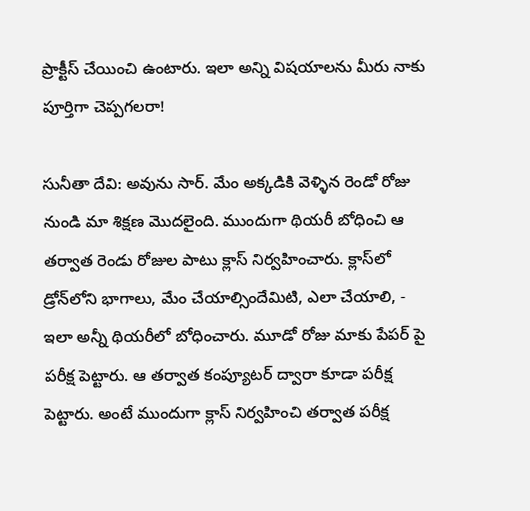ప్రాక్టీస్ చేయించి ఉంటారు. ఇలా అన్ని విషయాలను మీరు నాకు పూర్తిగా చెప్పగలరా!

సునీతా దేవి: అవును సార్. మేం అక్కడికి వెళ్ళిన రెండో రోజు నుండి మా శిక్షణ మొదలైంది. ముందుగా థియరీ బోధించి ఆ తర్వాత రెండు రోజుల పాటు క్లాస్ నిర్వహించారు. క్లాస్‌లో డ్రోన్‌లోని భాగాలు, మేం చేయాల్సిందేమిటి, ఎలా చేయాలి, - ఇలా అన్నీ థియరీలో బోధించారు. మూడో రోజు మాకు పేపర్ పై పరీక్ష పెట్టారు. ఆ తర్వాత కంప్యూటర్ ద్వారా కూడా పరీక్ష పెట్టారు. అంటే ముందుగా క్లాస్ నిర్వహించి తర్వాత పరీక్ష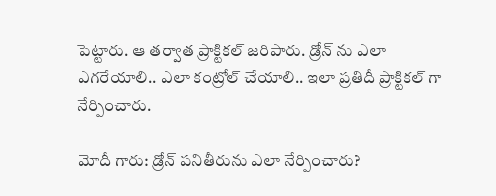పెట్టారు. ఆ తర్వాత ప్రాక్టికల్ జరిపారు. డ్రోన్ ను ఎలా ఎగరేయాలి.. ఎలా కంట్రోల్ చేయాలి.. ఇలా ప్రతిదీ ప్రాక్టికల్ గా నేర్పించారు.

మోదీ గారు: డ్రోన్ పనితీరును ఎలా నేర్పించారు?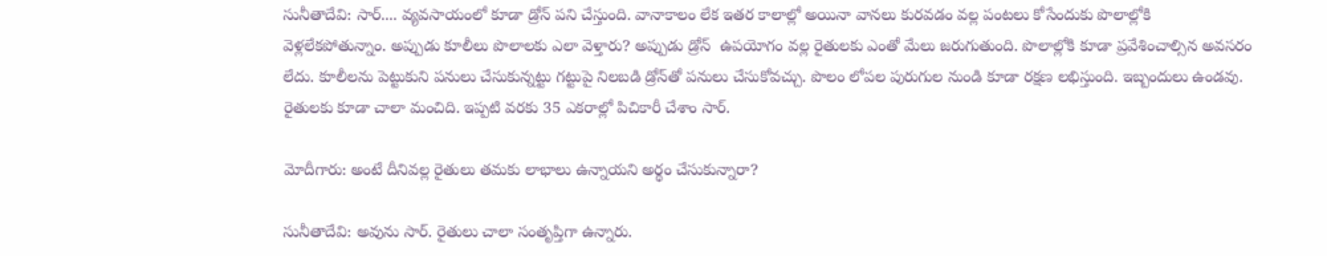సునీతాదేవి: సార్.... వ్యవసాయంలో కూడా డ్రోన్ పని చేస్తుంది. వానాకాలం లేక ఇతర కాలాల్లో అయినా వానలు కురవడం వల్ల పంటలు కోసేందుకు పొలాల్లోకి వెళ్లలేకపోతున్నాం. అప్పుడు కూలీలు పొలాలకు ఎలా వెళ్తారు? అప్పుడు డ్రోన్  ఉపయోగం వల్ల రైతులకు ఎంతో మేలు జరుగుతుంది. పొలాల్లోకి కూడా ప్రవేశించాల్సిన అవసరం లేదు. కూలీలను పెట్టుకుని పనులు చేసుకున్నట్టు గట్టుపై నిలబడి డ్రోన్‌తో పనులు చేసుకోవచ్చు. పొలం లోపల పురుగుల నుండి కూడా రక్షణ లభిస్తుంది. ఇబ్బందులు ఉండవు. రైతులకు కూడా చాలా మంచిది. ఇప్పటి వరకు 35 ఎకరాల్లో పిచికారీ చేశాం సార్‌.

మోదీగారు: అంటే దీనివల్ల రైతులు తమకు లాభాలు ఉన్నాయని అర్థం చేసుకున్నారా?

సునీతాదేవి: అవును సార్. రైతులు చాలా సంతృప్తిగా ఉన్నారు.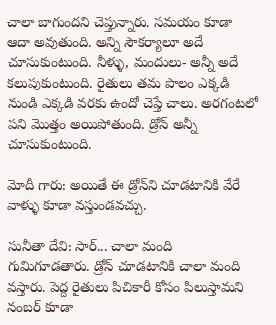చాలా బాగుందని చెప్తున్నారు. సమయం కూడా ఆదా అవుతుంది. అన్ని సౌకర్యాలూ అదే చూసుకుంటుంది. నీళ్ళు, మందులు- అన్నీ అదే కలుపుకుంటుంది. రైతులు తమ పొలం ఎక్కడి నుండి ఎక్కడి వరకు ఉందో చెప్తే చాలు. అరగంటలో పని మొత్తం అయిపోతుంది. డ్రోన్ అన్నీ చూసుకుంటుంది.

మోదీ గారు: అయితే ఈ డ్రోన్‌ని చూడటానికి వేరే వాళ్ళు కూడా వస్తుండవచ్చు.

సునీతా దేవి: సార్... చాలా మంది గుమిగూడతారు. డ్రోన్ చూడటానికి చాలా మంది వస్తారు. పెద్ద రైతులు పిచికారీ కోసం పిలుస్తామని నంబర్ కూడా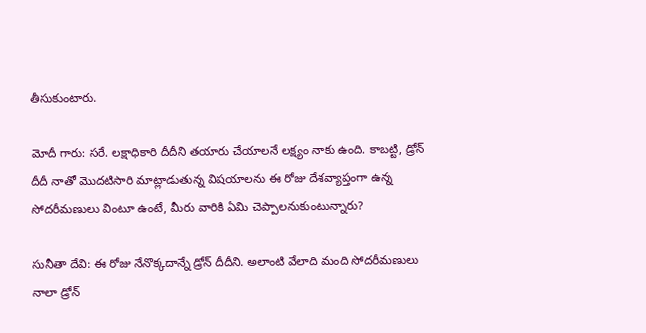తీసుకుంటారు.

మోదీ గారు: సరే. లక్షాధికారి దీదీని తయారు చేయాలనే లక్ష్యం నాకు ఉంది. కాబట్టి, డ్రోన్ దీదీ నాతో మొదటిసారి మాట్లాడుతున్న విషయాలను ఈ రోజు దేశవ్యాప్తంగా ఉన్న సోదరీమణులు వింటూ ఉంటే, మీరు వారికి ఏమి చెప్పాలనుకుంటున్నారు?

సునీతా దేవి: ఈ రోజు నేనొక్కదాన్నే డ్రోన్ దీదీని. అలాంటి వేలాది మంది సోదరీమణులు నాలా డ్రోన్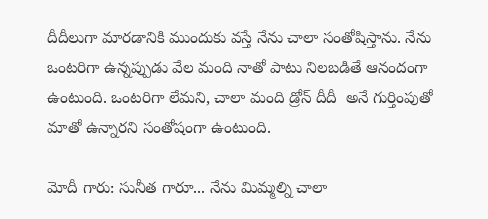దీదీలుగా మారడానికి ముందుకు వస్తే నేను చాలా సంతోషిస్తాను. నేను ఒంటరిగా ఉన్నప్పుడు వేల మంది నాతో పాటు నిలబడితే ఆనందంగా ఉంటుంది. ఒంటరిగా లేమని, చాలా మంది డ్రోన్ దీదీ  అనే గుర్తింపుతో మాతో ఉన్నారని సంతోషంగా ఉంటుంది.

మోదీ గారు: సునీత గారూ... నేను మిమ్మల్ని చాలా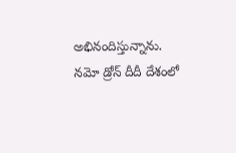అభినందిస్తున్నాను. నమో డ్రోన్ దీదీ దేశంలో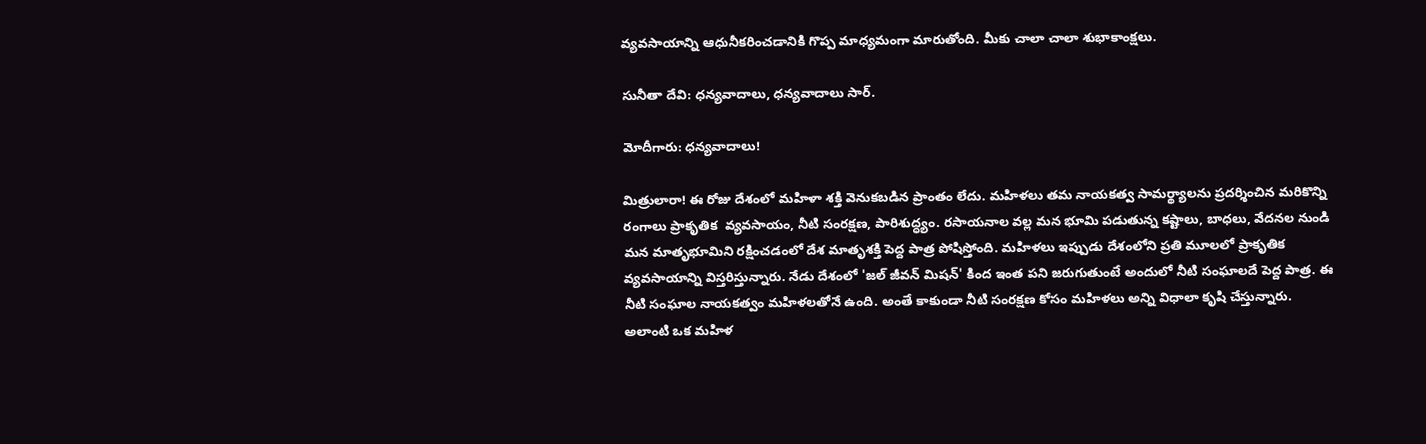వ్యవసాయాన్ని ఆధునీకరించడానికి గొప్ప మాధ్యమంగా మారుతోంది. మీకు చాలా చాలా శుభాకాంక్షలు.

సునీతా దేవి: ధన్యవాదాలు, ధన్యవాదాలు సార్.

మోదీగారు: ధన్యవాదాలు!

మిత్రులారా! ఈ రోజు దేశంలో మహిళా శక్తి వెనుకబడిన ప్రాంతం లేదు. మహిళలు తమ నాయకత్వ సామర్థ్యాలను ప్రదర్శించిన మరికొన్ని రంగాలు ప్రాకృతిక  వ్యవసాయం, నీటి సంరక్షణ, పారిశుద్ధ్యం. రసాయనాల వల్ల మన భూమి పడుతున్న కష్టాలు, బాధలు, వేదనల నుండి మన మాతృభూమిని రక్షించడంలో దేశ మాతృశక్తి పెద్ద పాత్ర పోషిస్తోంది. మహిళలు ఇప్పుడు దేశంలోని ప్రతి మూలలో ప్రాకృతిక వ్యవసాయాన్ని విస్తరిస్తున్నారు. నేడు దేశంలో 'జల్‌ జీవన్‌ మిషన్‌' కింద ఇంత పని జరుగుతుంటే అందులో నీటి సంఘాలదే పెద్ద పాత్ర. ఈ నీటి సంఘాల నాయకత్వం మహిళలతోనే ఉంది. అంతే కాకుండా నీటి సంరక్షణ కోసం మహిళలు అన్ని విధాలా కృషి చేస్తున్నారు. అలాంటి ఒక మహిళ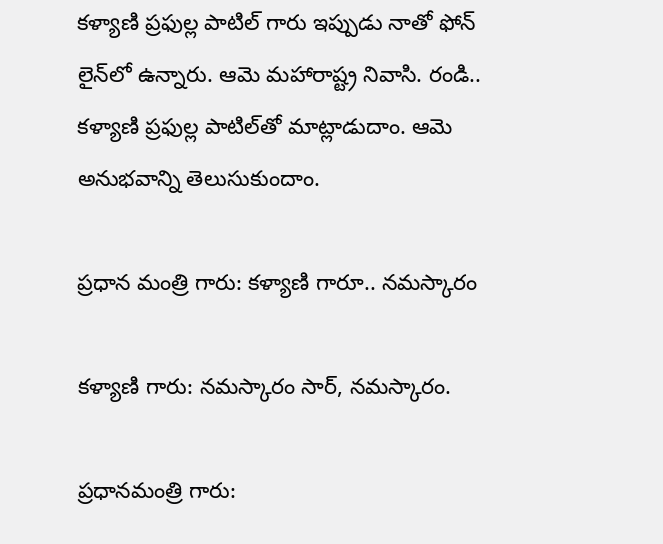కళ్యాణి ప్రఫుల్ల పాటిల్ గారు ఇప్పుడు నాతో ఫోన్ లైన్‌లో ఉన్నారు. ఆమె మహారాష్ట్ర నివాసి. రండి.. కళ్యాణి ప్రఫుల్ల పాటిల్‌తో మాట్లాడుదాం. ఆమె అనుభవాన్ని తెలుసుకుందాం.

ప్రధాన మంత్రి గారు: కళ్యాణి గారూ.. నమస్కారం

కళ్యాణి గారు: నమస్కారం సార్, నమస్కారం.

ప్రధానమంత్రి గారు: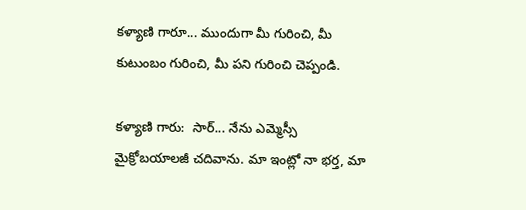కళ్యాణి గారూ... ముందుగా మీ గురించి, మీ కుటుంబం గురించి, మీ పని గురించి చెప్పండి.

కళ్యాణి గారు:  సార్... నేను ఎమ్మెస్సీ మైక్రోబయాలజీ చదివాను. మా ఇంట్లో నా భర్త, మా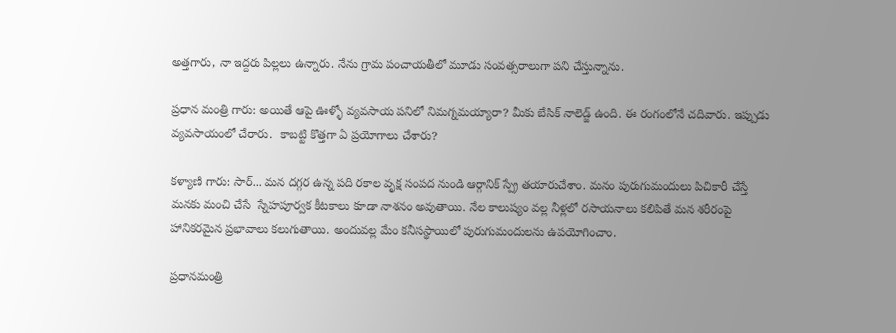అత్తగారు, నా ఇద్దరు పిల్లలు ఉన్నారు. నేను గ్రామ పంచాయతీలో మూడు సంవత్సరాలుగా పని చేస్తున్నాను.

ప్రధాన మంత్రి గారు: అయితే ఆపై ఊళ్ళో వ్యవసాయ పనిలో నిమగ్నమయ్యారా? మీకు బేసిక్ నాలెడ్జ్ ఉంది. ఈ రంగంలోనే చదివారు. ఇప్పుడు వ్యవసాయంలో చేరారు.  కాబట్టి కొత్తగా ఏ ప్రయోగాలు చేశారు?

కళ్యాణి గారు: సార్... మన దగ్గర ఉన్న పది రకాల వృక్ష సంపద నుండి ఆర్గానిక్ స్ప్రే తయారుచేశాం. మనం పురుగుమందులు పిచికారీ చేస్తే మనకు మంచి చేసే  స్నేహపూర్వక కీటకాలు కూడా నాశనం అవుతాయి. నేల కాలుష్యం వల్ల నీళ్లలో రసాయనాలు కలిపితే మన శరీరంపై హానికరమైన ప్రభావాలు కలుగుతాయి. అందువల్ల మేం కనీసస్థాయిలో పురుగుమందులను ఉపయోగించాం.

ప్రధానమంత్రి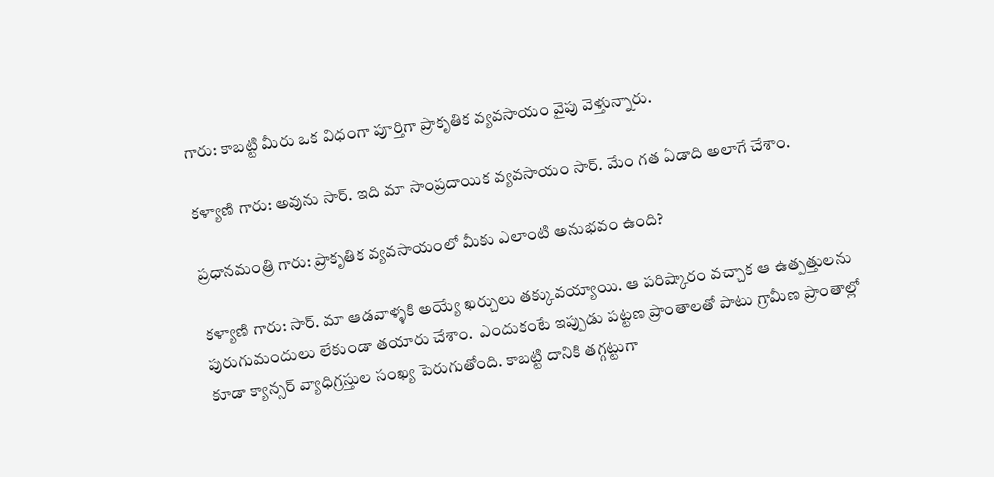గారు: కాబట్టి మీరు ఒక విధంగా పూర్తిగా ప్రాకృతిక వ్యవసాయం వైపు వెళ్తున్నారు.

కళ్యాణి గారు: అవును సార్. ఇది మా సాంప్రదాయిక వ్యవసాయం సార్. మేం గత ఏడాది అలాగే చేశాం.

ప్రధానమంత్రి గారు: ప్రాకృతిక వ్యవసాయంలో మీకు ఎలాంటి అనుభవం ఉంది?

కళ్యాణి గారు: సార్. మా ఆడవాళ్ళకి అయ్యే ఖర్చులు తక్కువయ్యాయి. ఆ పరిష్కారం వచ్చాక ఆ ఉత్పత్తులను పురుగుమందులు లేకుండా తయారు చేశాం.  ఎందుకంటే ఇప్పుడు పట్టణ ప్రాంతాలతో పాటు గ్రామీణ ప్రాంతాల్లో కూడా క్యాన్సర్ వ్యాధిగ్రస్తుల సంఖ్య పెరుగుతోంది. కాబట్టి దానికి తగ్గట్టుగా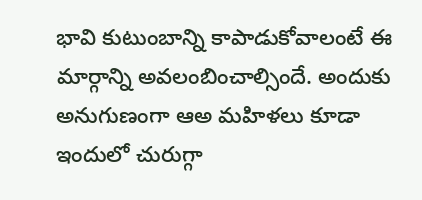భావి కుటుంబాన్ని కాపాడుకోవాలంటే ఈ మార్గాన్ని అవలంబించాల్సిందే. అందుకు అనుగుణంగా ఆఅ మహిళలు కూడా ఇందులో చురుగ్గా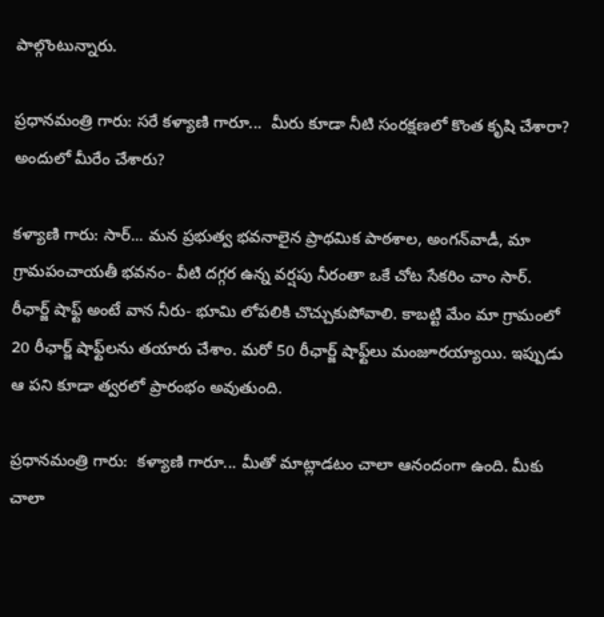పాల్గొంటున్నారు.

ప్రధానమంత్రి గారు: సరే కళ్యాణి గారూ...  మీరు కూడా నీటి సంరక్షణలో కొంత కృషి చేశారా? అందులో మీరేం చేశారు?

కళ్యాణి గారు: సార్... మన ప్రభుత్వ భవనాలైన ప్రాథమిక పాఠశాల, అంగన్‌వాడీ, మా గ్రామపంచాయతీ భవనం- వీటి దగ్గర ఉన్న వర్షపు నీరంతా ఒకే చోట సేకరిం చాం సార్. రీఛార్జ్ షాఫ్ట్ అంటే వాన నీరు- భూమి లోపలికి చొచ్చుకుపోవాలి. కాబట్టి మేం మా గ్రామంలో 20 రీఛార్జ్ షాఫ్ట్‌లను తయారు చేశాం. మరో 50 రీఛార్జ్ షాఫ్ట్‌లు మంజూరయ్యాయి. ఇప్పుడు ఆ పని కూడా త్వరలో ప్రారంభం అవుతుంది.

ప్రధానమంత్రి గారు:  కళ్యాణి గారూ... మీతో మాట్లాడటం చాలా ఆనందంగా ఉంది. మీకు చాలా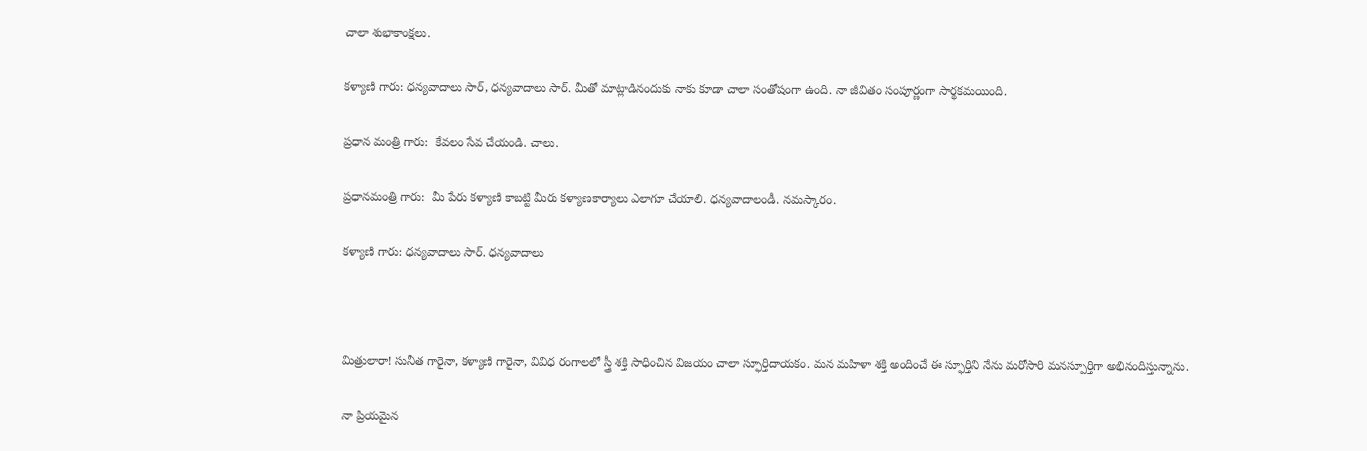చాలా శుభాకాంక్షలు.

కళ్యాణి గారు: ధన్యవాదాలు సార్, ధన్యవాదాలు సార్. మీతో మాట్లాడినందుకు నాకు కూడా చాలా సంతోషంగా ఉంది. నా జీవితం సంపూర్ణంగా సార్థకమయింది.

ప్రధాన మంత్రి గారు:  కేవలం సేవ చేయండి. చాలు.

ప్రధానమంత్రి గారు:  మీ పేరు కళ్యాణి కాబట్టి మీరు కళ్యాణకార్యాలు ఎలాగూ చేయాలి. ధన్యవాదాలండీ. నమస్కారం.

కళ్యాణి గారు: ధన్యవాదాలు సార్. ధన్యవాదాలు



మిత్రులారా! సునీత గారైనా, కళ్యాణి గారైనా, వివిధ రంగాలలో స్త్రీ శక్తి సాధించిన విజయం చాలా స్ఫూర్తిదాయకం. మన మహిళా శక్తి అందించే ఈ స్ఫూర్తిని నేను మరోసారి మనస్పూర్తిగా అభినందిస్తున్నాను.

నా ప్రియమైన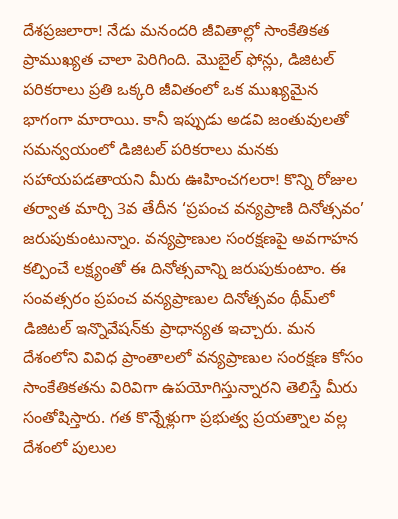దేశప్రజలారా! నేడు మనందరి జీవితాల్లో సాంకేతికత  ప్రాముఖ్యత చాలా పెరిగింది. మొబైల్ ఫోన్లు, డిజిటల్ పరికరాలు ప్రతి ఒక్కరి జీవితంలో ఒక ముఖ్యమైన భాగంగా మారాయి. కానీ ఇప్పుడు అడవి జంతువులతో సమన్వయంలో డిజిటల్ పరికరాలు మనకు సహాయపడతాయని మీరు ఊహించగలరా! కొన్ని రోజుల తర్వాత మార్చి 3వ తేదీన ‘ప్రపంచ వన్యప్రాణి దినోత్సవం’ జరుపుకుంటున్నాం. వన్యప్రాణుల సంరక్షణపై అవగాహన కల్పించే లక్ష్యంతో ఈ దినోత్సవాన్ని జరుపుకుంటాం. ఈ సంవత్సరం ప్రపంచ వన్యప్రాణుల దినోత్సవం థీమ్‌లో డిజిటల్ ఇన్నొవేషన్‌కు ప్రాధాన్యత ఇచ్చారు. మన దేశంలోని వివిధ ప్రాంతాలలో వన్యప్రాణుల సంరక్షణ కోసం సాంకేతికతను విరివిగా ఉపయోగిస్తున్నారని తెలిస్తే మీరు సంతోషిస్తారు. గత కొన్నేళ్లుగా ప్రభుత్వ ప్రయత్నాల వల్ల దేశంలో పులుల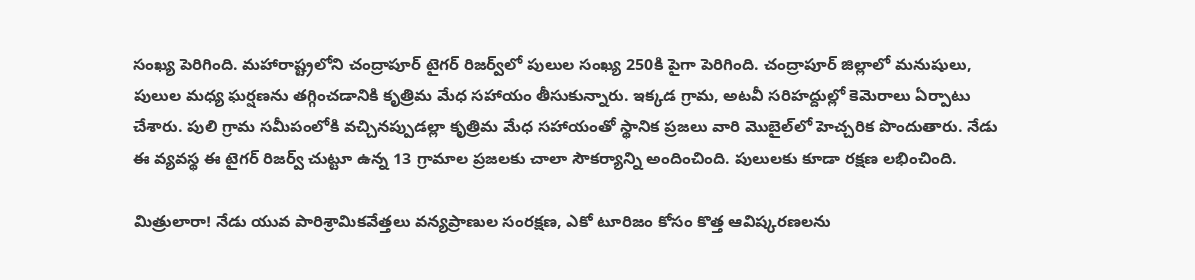సంఖ్య పెరిగింది. మహారాష్ట్రలోని చంద్రాపూర్ టైగర్ రిజర్వ్‌లో పులుల సంఖ్య 250కి పైగా పెరిగింది. చంద్రాపూర్ జిల్లాలో మనుషులు, పులుల మధ్య ఘర్షణను తగ్గించడానికి కృత్రిమ మేధ సహాయం తీసుకున్నారు. ఇక్కడ గ్రామ, అటవీ సరిహద్దుల్లో కెమెరాలు ఏర్పాటు చేశారు. పులి గ్రామ సమీపంలోకి వచ్చినప్పుడల్లా కృత్రిమ మేధ సహాయంతో స్థానిక ప్రజలు వారి మొబైల్‌లో హెచ్చరిక పొందుతారు. నేడు ఈ వ్యవస్థ ఈ టైగర్ రిజర్వ్ చుట్టూ ఉన్న 13 గ్రామాల ప్రజలకు చాలా సౌకర్యాన్ని అందించింది. పులులకు కూడా రక్షణ లభించింది.

మిత్రులారా! నేడు యువ పారిశ్రామికవేత్తలు వన్యప్రాణుల సంరక్షణ, ఎకో టూరిజం కోసం కొత్త ఆవిష్కరణలను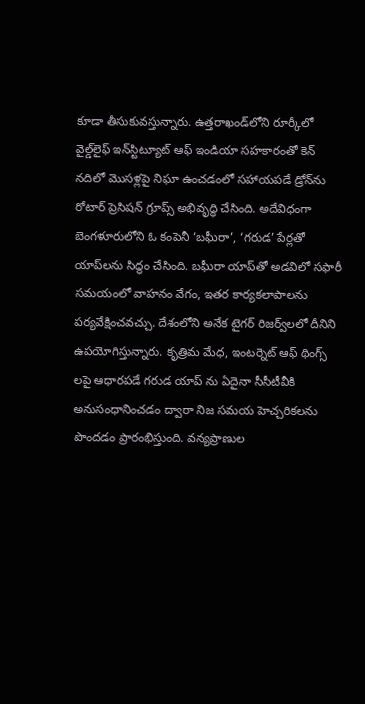కూడా తీసుకువస్తున్నారు. ఉత్తరాఖండ్‌లోని రూర్కీలో వైల్డ్‌లైఫ్ ఇన్‌స్టిట్యూట్ ఆఫ్ ఇండియా సహకారంతో కెన్ నదిలో మొసళ్లపై నిఘా ఉంచడంలో సహాయపడే డ్రోన్‌ను రోటార్ ప్రెసిషన్ గ్రూప్స్ అభివృద్ధి చేసింది. అదేవిధంగా బెంగళూరులోని ఓ కంపెనీ ‘బఘీరా’, ‘గరుడ’ పేర్లతో యాప్‌లను సిద్ధం చేసింది. బఘీరా యాప్‌తో అడవిలో సఫారీ సమయంలో వాహనం వేగం, ఇతర కార్యకలాపాలను పర్యవేక్షించవచ్చు. దేశంలోని అనేక టైగర్ రిజర్వ్‌లలో దీనిని ఉపయోగిస్తున్నారు. కృత్రిమ మేధ, ఇంటర్నెట్ ఆఫ్ థింగ్స్ లపై ఆధారపడే గరుడ యాప్ ను ఏదైనా సీసీటీవీకి అనుసంధానించడం ద్వారా నిజ సమయ హెచ్చరికలను పొందడం ప్రారంభిస్తుంది. వన్యప్రాణుల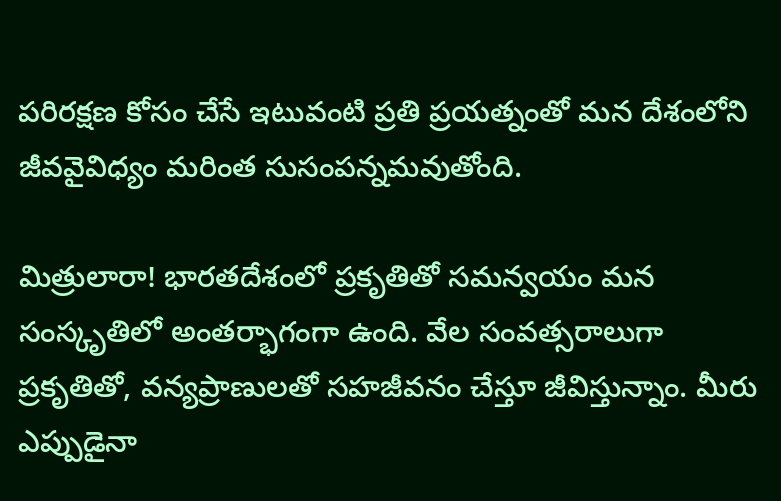పరిరక్షణ కోసం చేసే ఇటువంటి ప్రతి ప్రయత్నంతో మన దేశంలోని జీవవైవిధ్యం మరింత సుసంపన్నమవుతోంది.

మిత్రులారా! భారతదేశంలో ప్రకృతితో సమన్వయం మన సంస్కృతిలో అంతర్భాగంగా ఉంది. వేల సంవత్సరాలుగా ప్రకృతితో, వన్యప్రాణులతో సహజీవనం చేస్తూ జీవిస్తున్నాం. మీరు ఎప్పుడైనా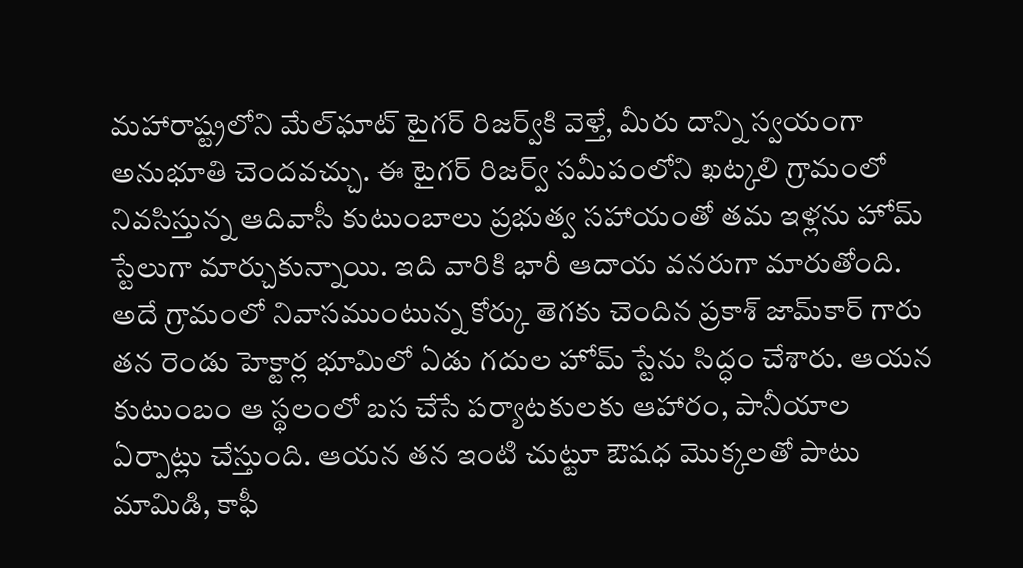మహారాష్ట్రలోని మేల్‌ఘాట్ టైగర్ రిజర్వ్‌కి వెళ్తే, మీరు దాన్ని స్వయంగా అనుభూతి చెందవచ్చు. ఈ టైగర్ రిజర్వ్ సమీపంలోని ఖట్కలి గ్రామంలో నివసిస్తున్న ఆదివాసీ కుటుంబాలు ప్రభుత్వ సహాయంతో తమ ఇళ్లను హోమ్ స్టేలుగా మార్చుకున్నాయి. ఇది వారికి భారీ ఆదాయ వనరుగా మారుతోంది. అదే గ్రామంలో నివాసముంటున్న కోర్కు తెగకు చెందిన ప్రకాశ్ జామ్‌కార్‌ గారు తన రెండు హెక్టార్ల భూమిలో ఏడు గదుల హోమ్‌ స్టేను సిద్ధం చేశారు. ఆయన కుటుంబం ఆ స్థలంలో బస చేసే పర్యాటకులకు ఆహారం, పానీయాల ఏర్పాట్లు చేస్తుంది. ఆయన తన ఇంటి చుట్టూ ఔషధ మొక్కలతో పాటు మామిడి, కాఫీ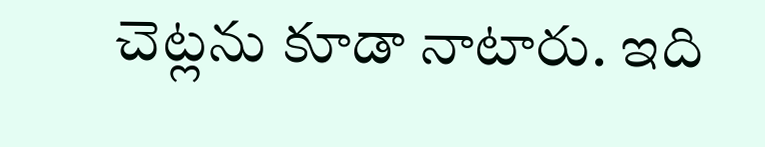చెట్లను కూడా నాటారు. ఇది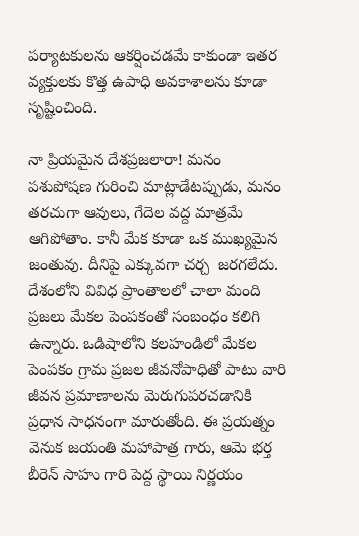పర్యాటకులను ఆకర్షించడమే కాకుండా ఇతర వ్యక్తులకు కొత్త ఉపాధి అవకాశాలను కూడా సృష్టించింది.

నా ప్రియమైన దేశప్రజలారా! మనం పశుపోషణ గురించి మాట్లాడేటప్పుడు, మనం తరచుగా ఆవులు, గేదెల వద్ద మాత్రమే ఆగిపోతాం. కానీ మేక కూడా ఒక ముఖ్యమైన జంతువు. దీనిపై ఎక్కువగా చర్చ  జరగలేదు. దేశంలోని వివిధ ప్రాంతాలలో చాలా మంది ప్రజలు మేకల పెంపకంతో సంబంధం కలిగి ఉన్నారు. ఒడిషాలోని కలహండిలో మేకల పెంపకం గ్రామ ప్రజల జీవనోపాధితో పాటు వారి జీవన ప్రమాణాలను మెరుగుపరచడానికి ప్రధాన సాధనంగా మారుతోంది. ఈ ప్రయత్నం వెనుక జయంతి మహాపాత్ర గారు, ఆమె భర్త బీరెన్ సాహు గారి పెద్ద స్థాయి నిర్ణయం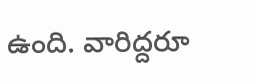ఉంది. వారిద్దరూ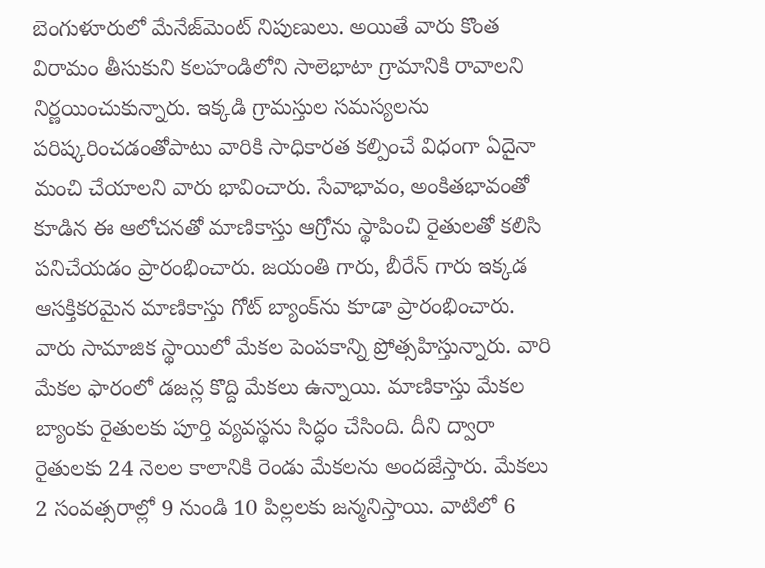బెంగుళూరులో మేనేజ్‌మెంట్ నిపుణులు. అయితే వారు కొంత విరామం తీసుకుని కలహండిలోని సాలెభాటా గ్రామానికి రావాలని నిర్ణయించుకున్నారు. ఇక్కడి గ్రామస్తుల సమస్యలను పరిష్కరించడంతోపాటు వారికి సాధికారత కల్పించే విధంగా ఏదైనా మంచి చేయాలని వారు భావించారు. సేవాభావం, అంకితభావంతో కూడిన ఈ ఆలోచనతో మాణికాస్తు ఆగ్రోను స్థాపించి రైతులతో కలిసి పనిచేయడం ప్రారంభించారు. జయంతి గారు, బీరేన్ గారు ఇక్కడ ఆసక్తికరమైన మాణికాస్తు గోట్ బ్యాంక్‌ను కూడా ప్రారంభించారు. వారు సామాజిక స్థాయిలో మేకల పెంపకాన్ని ప్రోత్సహిస్తున్నారు. వారి మేకల ఫారంలో డజన్ల కొద్ది మేకలు ఉన్నాయి. మాణికాస్తు మేకల బ్యాంకు రైతులకు పూర్తి వ్యవస్థను సిద్ధం చేసింది. దీని ద్వారా రైతులకు 24 నెలల కాలానికి రెండు మేకలను అందజేస్తారు. మేకలు 2 సంవత్సరాల్లో 9 నుండి 10 పిల్లలకు జన్మనిస్తాయి. వాటిలో 6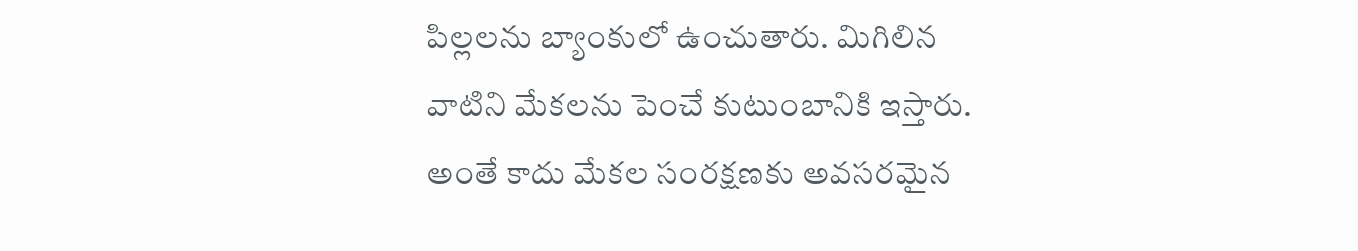పిల్లలను బ్యాంకులో ఉంచుతారు. మిగిలిన వాటిని మేకలను పెంచే కుటుంబానికి ఇస్తారు. అంతే కాదు మేకల సంరక్షణకు అవసరమైన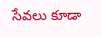సేవలు కూడా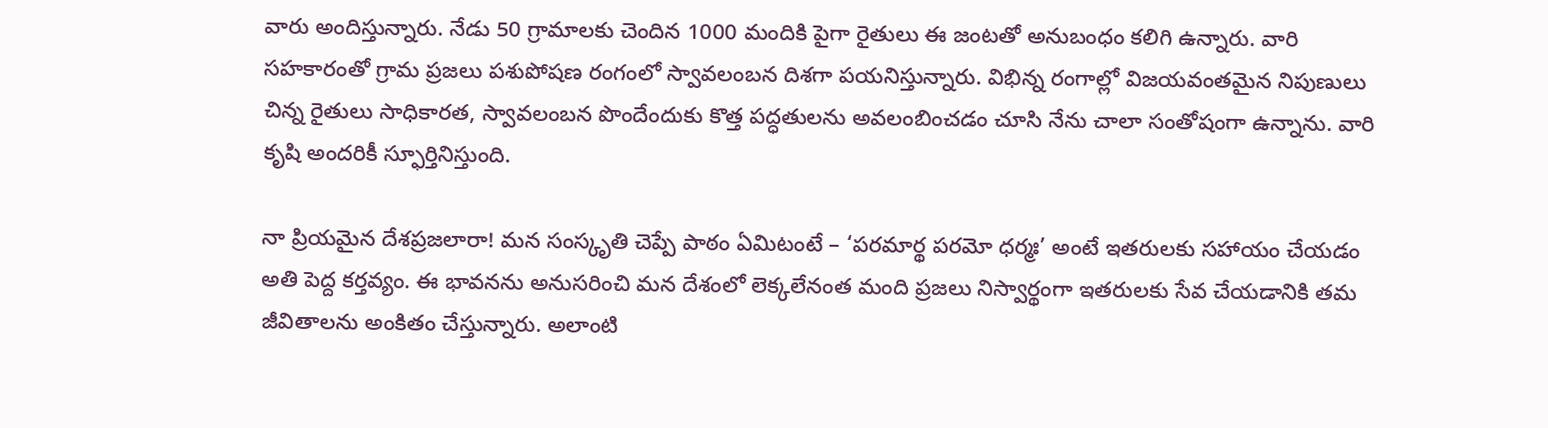వారు అందిస్తున్నారు. నేడు 50 గ్రామాలకు చెందిన 1000 మందికి పైగా రైతులు ఈ జంటతో అనుబంధం కలిగి ఉన్నారు. వారి సహకారంతో గ్రామ ప్రజలు పశుపోషణ రంగంలో స్వావలంబన దిశగా పయనిస్తున్నారు. విభిన్న రంగాల్లో విజయవంతమైన నిపుణులు చిన్న రైతులు సాధికారత, స్వావలంబన పొందేందుకు కొత్త పద్ధతులను అవలంబించడం చూసి నేను చాలా సంతోషంగా ఉన్నాను. వారి కృషి అందరికీ స్ఫూర్తినిస్తుంది.

నా ప్రియమైన దేశప్రజలారా! మన సంస్కృతి చెప్పే పాఠం ఏమిటంటే – ‘పరమార్థ పరమో ధర్మః’ అంటే ఇతరులకు సహాయం చేయడం అతి పెద్ద కర్తవ్యం. ఈ భావనను అనుసరించి మన దేశంలో లెక్కలేనంత మంది ప్రజలు నిస్వార్థంగా ఇతరులకు సేవ చేయడానికి తమ జీవితాలను అంకితం చేస్తున్నారు. అలాంటి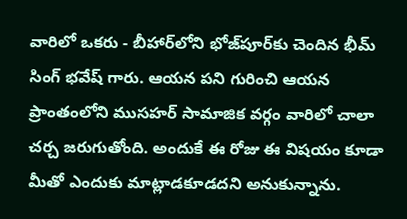వారిలో ఒకరు - బీహార్‌లోని భోజ్‌పూర్‌కు చెందిన భీమ్ సింగ్ భవేష్ గారు. ఆయన పని గురించి ఆయన ప్రాంతంలోని ముసహర్ సామాజిక వర్గం వారిలో చాలా చర్చ జరుగుతోంది. అందుకే ఈ రోజు ఈ విషయం కూడా మీతో ఎందుకు మాట్లాడకూడదని అనుకున్నాను.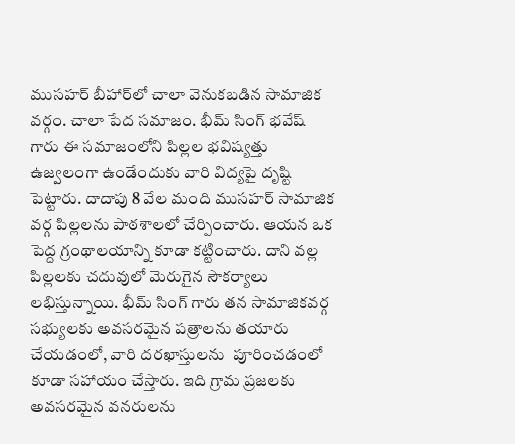ముసహర్ బీహార్‌లో చాలా వెనుకబడిన సామాజిక వర్గం. చాలా పేద సమాజం. భీమ్ సింగ్ భవేష్ గారు ఈ సమాజంలోని పిల్లల భవిష్యత్తు ఉజ్వలంగా ఉండేందుకు వారి విద్యపై దృష్టి పెట్టారు. దాదాపు 8 వేల మంది ముసహర్ సామాజిక వర్గ పిల్లలను పాఠశాలలో చేర్పించారు. ఆయన ఒక పెద్ద గ్రంథాలయాన్ని కూడా కట్టించారు. దాని వల్ల పిల్లలకు చదువులో మెరుగైన సౌకర్యాలు లభిస్తున్నాయి. భీమ్ సింగ్ గారు తన సామాజికవర్గ  సభ్యులకు అవసరమైన పత్రాలను తయారు చేయడంలో, వారి దరఖాస్తులను  పూరించడంలో కూడా సహాయం చేస్తారు. ఇది గ్రామ ప్రజలకు అవసరమైన వనరులను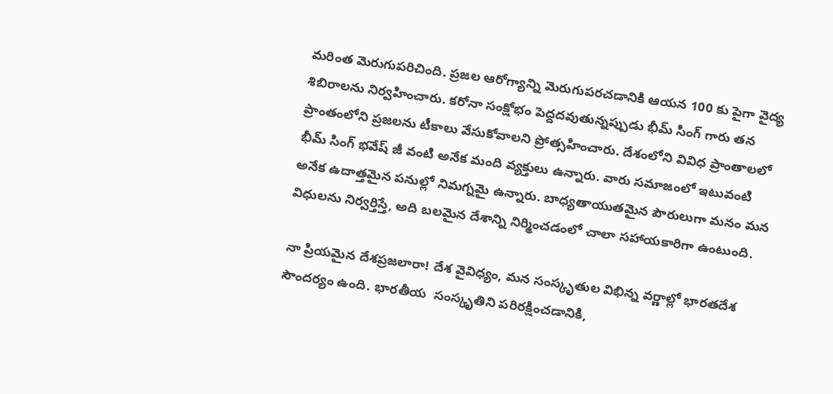మరింత మెరుగుపరిచింది. ప్రజల ఆరోగ్యాన్ని మెరుగుపరచడానికి ఆయన 100 కు పైగా వైద్య శిబిరాలను నిర్వహించారు. కరోనా సంక్షోభం పెద్దదవుతున్నప్పుడు భీమ్ సింగ్ గారు తన ప్రాంతంలోని ప్రజలను టీకాలు వేసుకోవాలని ప్రోత్సహించారు. దేశంలోని వివిధ ప్రాంతాలలో భీమ్ సింగ్ భవేష్ జీ వంటి అనేక మంది వ్యక్తులు ఉన్నారు. వారు సమాజంలో ఇటువంటి అనేక ఉదాత్తమైన పనుల్లో నిమగ్నమై ఉన్నారు. బాధ్యతాయుతమైన పౌరులుగా మనం మన విధులను నిర్వర్తిస్తే, అది బలమైన దేశాన్ని నిర్మించడంలో చాలా సహాయకారిగా ఉంటుంది.

నా ప్రియమైన దేశప్రజలారా! దేశ వైవిధ్యం, మన సంస్కృతుల విభిన్న వర్ణాల్లో భారతదేశ సౌందర్యం ఉంది. భారతీయ  సంస్కృతిని పరిరక్షించడానికి,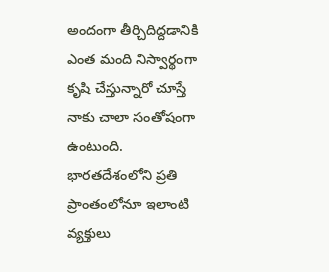అందంగా తీర్చిదిద్దడానికి ఎంత మంది నిస్వార్థంగా కృషి చేస్తున్నారో చూస్తే నాకు చాలా సంతోషంగా ఉంటుంది. భారతదేశంలోని ప్రతి ప్రాంతంలోనూ ఇలాంటి వ్యక్తులు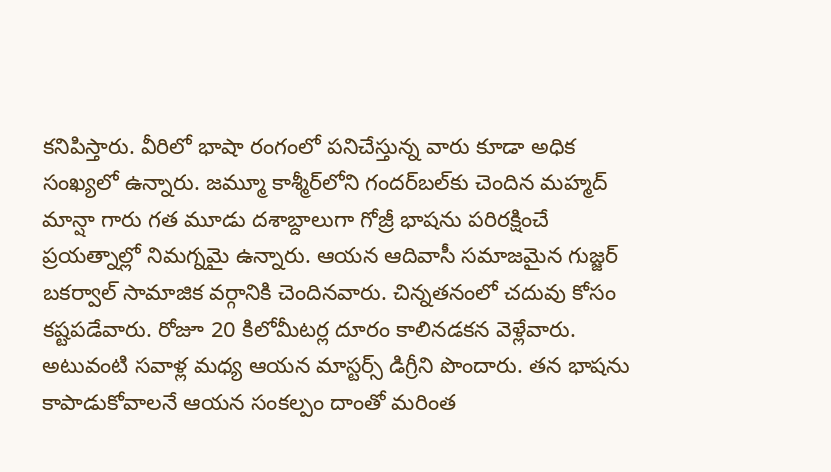కనిపిస్తారు. వీరిలో భాషా రంగంలో పనిచేస్తున్న వారు కూడా అధిక సంఖ్యలో ఉన్నారు. జమ్మూ కాశ్మీర్‌లోని గందర్‌బల్‌కు చెందిన మహ్మద్ మాన్షా గారు గత మూడు దశాబ్దాలుగా గోజ్రీ భాషను పరిరక్షించే ప్రయత్నాల్లో నిమగ్నమై ఉన్నారు. ఆయన ఆదివాసీ సమాజమైన గుజ్జర్ బకర్వాల్ సామాజిక వర్గానికి చెందినవారు. చిన్నతనంలో చదువు కోసం కష్టపడేవారు. రోజూ 20 కిలోమీటర్ల దూరం కాలినడకన వెళ్లేవారు. అటువంటి సవాళ్ల మధ్య ఆయన మాస్టర్స్ డిగ్రీని పొందారు. తన భాషను కాపాడుకోవాలనే ఆయన సంకల్పం దాంతో మరింత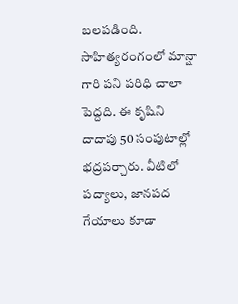బలపడింది. సాహిత్యరంగంలో మాన్షా గారి పని పరిధి చాలా పెద్దది. ఈ కృషిని దాదాపు 50 సంపుటాల్లో భద్రపర్చారు. వీటిలో పద్యాలు, జానపద గేయాలు కూడా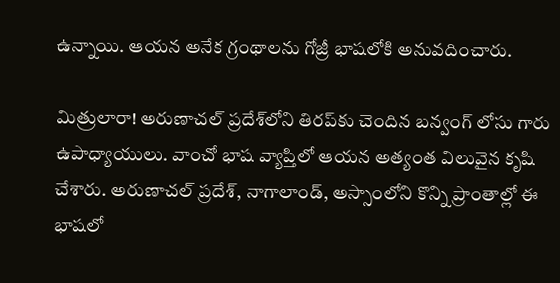ఉన్నాయి. ఆయన అనేక గ్రంథాలను గోజ్రీ భాషలోకి అనువదించారు.

మిత్రులారా! అరుణాచల్ ప్రదేశ్‌లోని తిరప్‌కు చెందిన బన్వంగ్ లోసు గారు  ఉపాధ్యాయులు. వాంచో భాష వ్యాప్తిలో ఆయన అత్యంత విలువైన కృషి చేశారు. అరుణాచల్ ప్రదేశ్, నాగాలాండ్, అస్సాంలోని కొన్ని ప్రాంతాల్లో ఈ భాషలో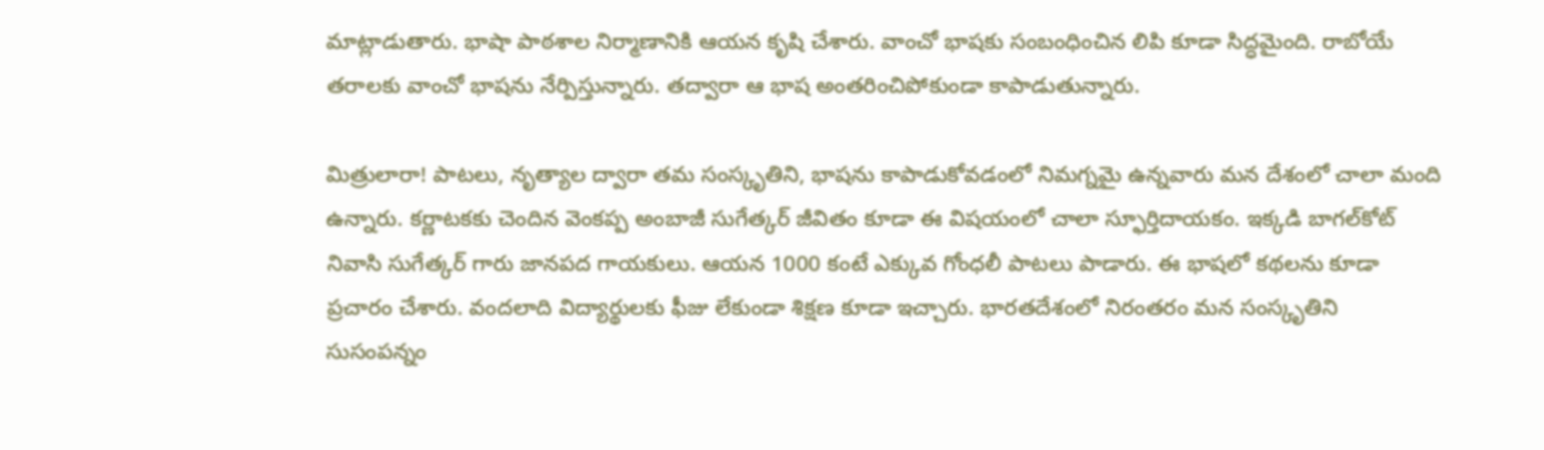మాట్లాడుతారు. భాషా పాఠశాల నిర్మాణానికి ఆయన కృషి చేశారు. వాంచో భాషకు సంబంధించిన లిపి కూడా సిద్ధమైంది. రాబోయే తరాలకు వాంచో భాషను నేర్పిస్తున్నారు. తద్వారా ఆ భాష అంతరించిపోకుండా కాపాడుతున్నారు.

మిత్రులారా! పాటలు, నృత్యాల ద్వారా తమ సంస్కృతిని, భాషను కాపాడుకోవడంలో నిమగ్నమై ఉన్నవారు మన దేశంలో చాలా మంది ఉన్నారు. కర్ణాటకకు చెందిన వెంకప్ప అంబాజీ సుగేత్కర్ జీవితం కూడా ఈ విషయంలో చాలా స్ఫూర్తిదాయకం. ఇక్కడి బాగల్‌కోట్ నివాసి సుగేత్కర్ గారు జానపద గాయకులు. ఆయన 1000 కంటే ఎక్కువ గోంధలీ పాటలు పాడారు. ఈ భాషలో కథలను కూడా ప్రచారం చేశారు. వందలాది విద్యార్థులకు ఫీజు లేకుండా శిక్షణ కూడా ఇచ్చారు. భారతదేశంలో నిరంతరం మన సంస్కృతిని సుసంపన్నం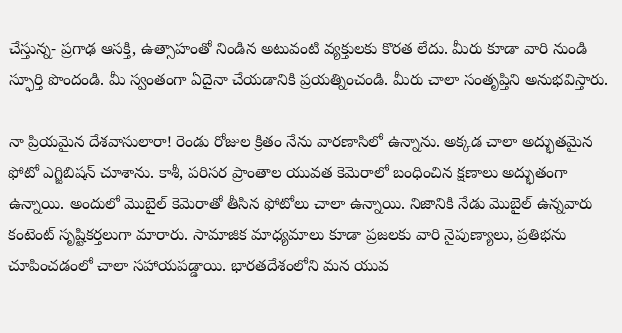చేస్తున్న- ప్రగాఢ ఆసక్తి, ఉత్సాహంతో నిండిన అటువంటి వ్యక్తులకు కొరత లేదు. మీరు కూడా వారి నుండి స్ఫూర్తి పొందండి. మీ స్వంతంగా ఏదైనా చేయడానికి ప్రయత్నించండి. మీరు చాలా సంతృప్తిని అనుభవిస్తారు.

నా ప్రియమైన దేశవాసులారా! రెండు రోజుల క్రితం నేను వారణాసిలో ఉన్నాను. అక్కడ చాలా అద్భుతమైన ఫోటో ఎగ్జిబిషన్ చూశాను. కాశీ, పరిసర ప్రాంతాల యువత కెమెరాలో బంధించిన క్షణాలు అద్భుతంగా ఉన్నాయి. అందులో మొబైల్ కెమెరాతో తీసిన ఫోటోలు చాలా ఉన్నాయి. నిజానికి నేడు మొబైల్ ఉన్నవారు కంటెంట్ సృష్టికర్తలుగా మారారు. సామాజిక మాధ్యమాలు కూడా ప్రజలకు వారి నైపుణ్యాలు, ప్రతిభను చూపించడంలో చాలా సహాయపడ్డాయి. భారతదేశంలోని మన యువ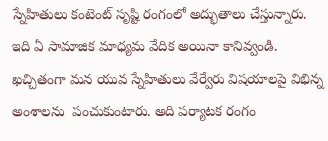స్నేహితులు కంటెంట్ సృష్టి రంగంలో అద్భుతాలు చేస్తున్నారు. ఇది ఏ సామాజిక మాధ్యమ వేదిక అయినా కానివ్వండి. ఖచ్చితంగా మన యువ స్నేహితులు వేర్వేరు విషయాలపై విభిన్న అంశాలను  పంచుకుంటారు. అది పర్యాటక రంగం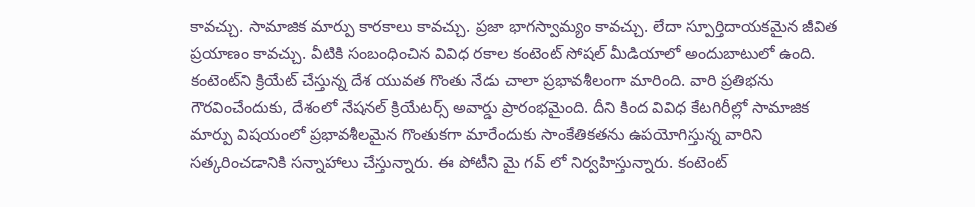కావచ్చు. సామాజిక మార్పు కారకాలు కావచ్చు. ప్రజా భాగస్వామ్యం కావచ్చు. లేదా స్పూర్తిదాయకమైన జీవిత ప్రయాణం కావచ్చు. వీటికి సంబంధించిన వివిధ రకాల కంటెంట్ సోషల్ మీడియాలో అందుబాటులో ఉంది. కంటెంట్‌ని క్రియేట్ చేస్తున్న దేశ యువత గొంతు నేడు చాలా ప్రభావశీలంగా మారింది. వారి ప్రతిభను గౌరవించేందుకు, దేశంలో నేషనల్ క్రియేటర్స్ అవార్డు ప్రారంభమైంది. దీని కింద వివిధ కేటగిరీల్లో సామాజిక మార్పు విషయంలో ప్రభావశీలమైన గొంతుకగా మారేందుకు సాంకేతికతను ఉపయోగిస్తున్న వారిని సత్కరించడానికి సన్నాహాలు చేస్తున్నారు. ఈ పోటీని మై గవ్ లో నిర్వహిస్తున్నారు. కంటెంట్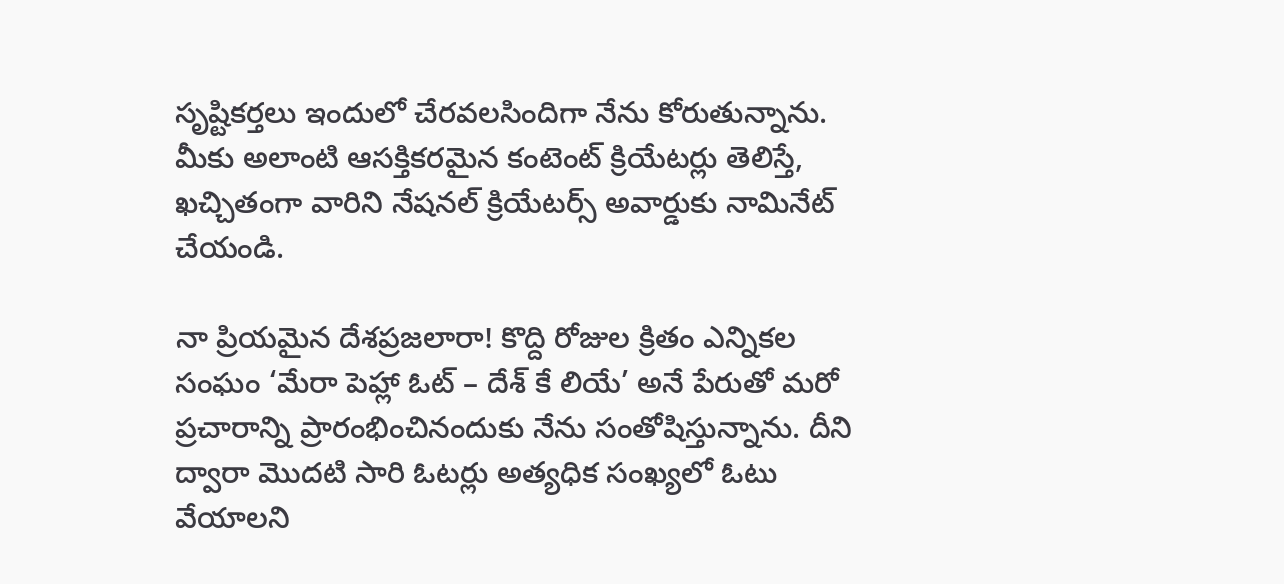సృష్టికర్తలు ఇందులో చేరవలసిందిగా నేను కోరుతున్నాను. మీకు అలాంటి ఆసక్తికరమైన కంటెంట్ క్రియేటర్లు తెలిస్తే, ఖచ్చితంగా వారిని నేషనల్ క్రియేటర్స్ అవార్డుకు నామినేట్ చేయండి.

నా ప్రియమైన దేశప్రజలారా! కొద్ది రోజుల క్రితం ఎన్నికల సంఘం ‘మేరా పెహ్లా ఓట్ – దేశ్ కే లియే’ అనే పేరుతో మరో ప్రచారాన్ని ప్రారంభించినందుకు నేను సంతోషిస్తున్నాను. దీని ద్వారా మొదటి సారి ఓటర్లు అత్యధిక సంఖ్యలో ఓటు వేయాలని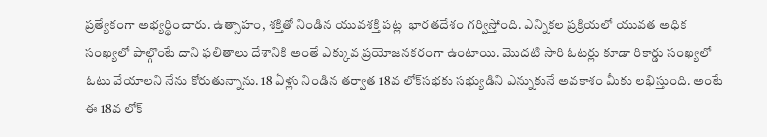ప్రత్యేకంగా అభ్యర్థించారు. ఉత్సాహం, శక్తితో నిండిన యువశక్తి పట్ల  భారతదేశం గర్విస్తోంది. ఎన్నికల ప్రక్రియలో యువత అధిక సంఖ్యలో పాల్గొంటే దాని ఫలితాలు దేశానికి అంతే ఎక్కువ ప్రయోజనకరంగా ఉంటాయి. మొదటి సారి ఓటర్లు కూడా రికార్డు సంఖ్యలో ఓటు వేయాలని నేను కోరుతున్నాను. 18 ఏళ్లు నిండిన తర్వాత 18వ లోక్‌సభకు సభ్యుడిని ఎన్నుకునే అవకాశం మీకు లభిస్తుంది. అంటే ఈ 18వ లోక్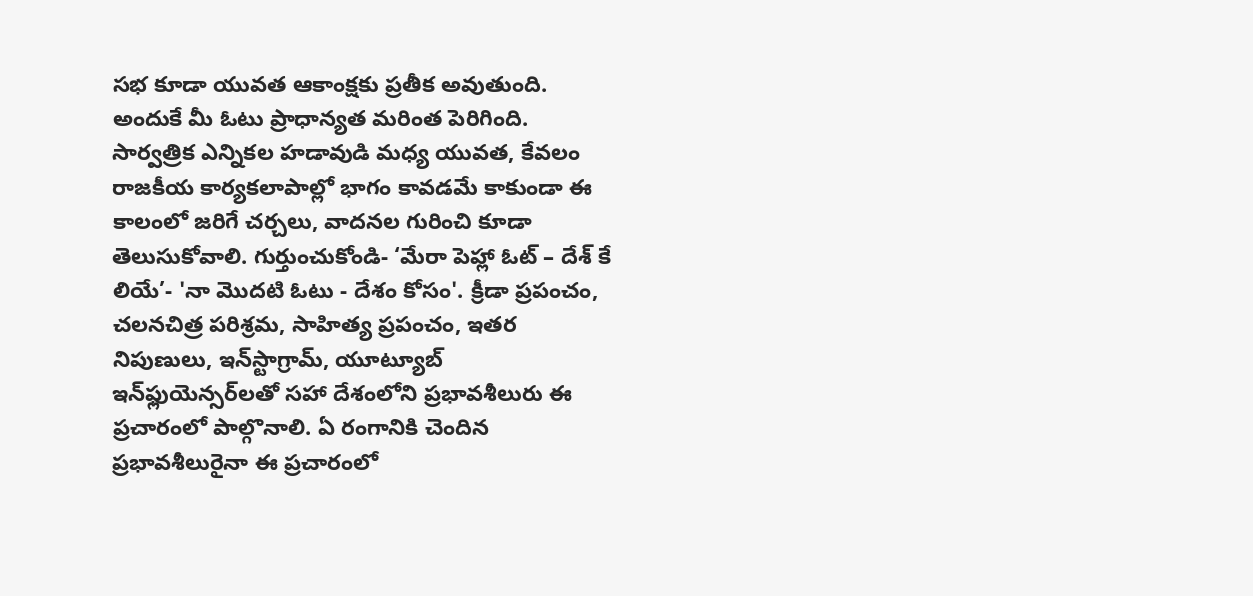సభ కూడా యువత ఆకాంక్షకు ప్రతీక అవుతుంది. అందుకే మీ ఓటు ప్రాధాన్యత మరింత పెరిగింది. సార్వత్రిక ఎన్నికల హడావుడి మధ్య యువత, కేవలం రాజకీయ కార్యకలాపాల్లో భాగం కావడమే కాకుండా ఈ కాలంలో జరిగే చర్చలు, వాదనల గురించి కూడా తెలుసుకోవాలి. గుర్తుంచుకోండి- ‘మేరా పెహ్లా ఓట్ – దేశ్ కే లియే’- 'నా మొదటి ఓటు - దేశం కోసం'. క్రీడా ప్రపంచం, చలనచిత్ర పరిశ్రమ, సాహిత్య ప్రపంచం, ఇతర నిపుణులు, ఇన్‌స్టాగ్రామ్, యూట్యూబ్ ఇన్‌ఫ్లుయెన్సర్‌లతో సహా దేశంలోని ప్రభావశీలురు ఈ ప్రచారంలో పాల్గొనాలి. ఏ రంగానికి చెందిన ప్రభావశీలురైనా ఈ ప్రచారంలో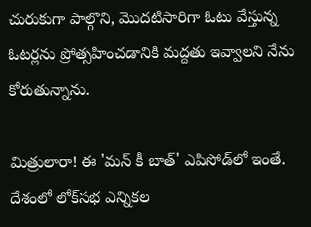చురుకుగా పాల్గొని, మొదటిసారిగా ఓటు వేస్తున్న ఓటర్లను ప్రోత్సహించడానికి మద్దతు ఇవ్వాలని నేను కోరుతున్నాను.

మిత్రులారా! ఈ 'మన్ కీ బాత్' ఎపిసోడ్‌లో ఇంతే. దేశంలో లోక్‌సభ ఎన్నికల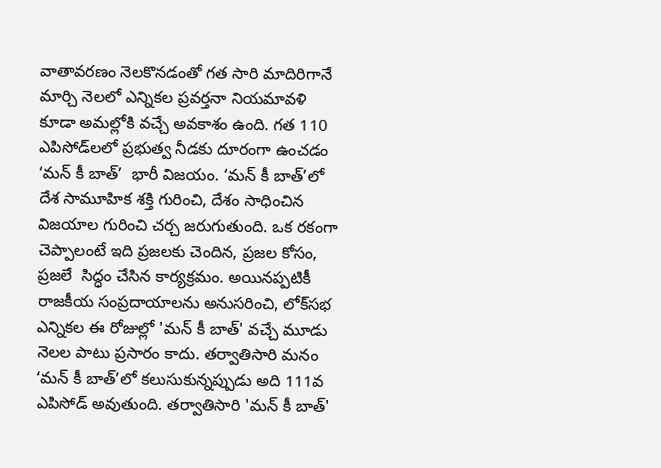వాతావరణం నెలకొనడంతో గత సారి మాదిరిగానే మార్చి నెలలో ఎన్నికల ప్రవర్తనా నియమావళి కూడా అమల్లోకి వచ్చే అవకాశం ఉంది. గత 110 ఎపిసోడ్‌లలో ప్రభుత్వ నీడకు దూరంగా ఉంచడం ‘మన్ కీ బాత్’  భారీ విజయం. ‘మన్ కీ బాత్’లో దేశ సామూహిక శక్తి గురించి, దేశం సాధించిన విజయాల గురించి చర్చ జరుగుతుంది. ఒక రకంగా చెప్పాలంటే ఇది ప్రజలకు చెందిన, ప్రజల కోసం, ప్రజలే  సిద్ధం చేసిన కార్యక్రమం. అయినప్పటికీ రాజకీయ సంప్రదాయాలను అనుసరించి, లోక్‌సభ ఎన్నికల ఈ రోజుల్లో 'మన్ కీ బాత్' వచ్చే మూడు నెలల పాటు ప్రసారం కాదు. తర్వాతిసారి మనం ‘మన్ కీ బాత్’లో కలుసుకున్నప్పుడు అది 111వ ఎపిసోడ్ అవుతుంది. తర్వాతిసారి 'మన్ కీ బాత్'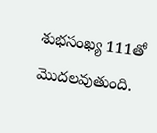శుభసంఖ్య 111తో మొదలవుతుంది.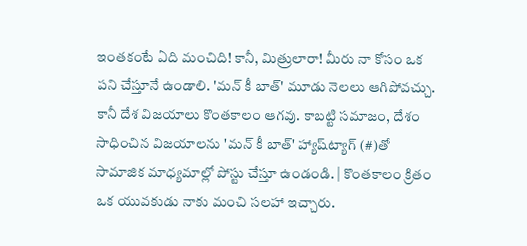ఇంతకంటే ఏది మంచిది! కానీ, మిత్రులారా! మీరు నా కోసం ఒక పని చేస్తూనే ఉండాలి. 'మన్ కీ బాత్' మూడు నెలలు ఆగిపోవచ్చు. కానీ దేశ విజయాలు కొంతకాలం ఆగవు. కాబట్టి సమాజం, దేశం సాధించిన విజయాలను 'మన్ కీ బాత్' హ్యాష్‌ట్యాగ్ (#)తో సామాజిక మాధ్యమాల్లో పోస్టు చేస్తూ ఉండండి. | కొంతకాలం క్రితం ఒక యువకుడు నాకు మంచి సలహా ఇచ్చారు.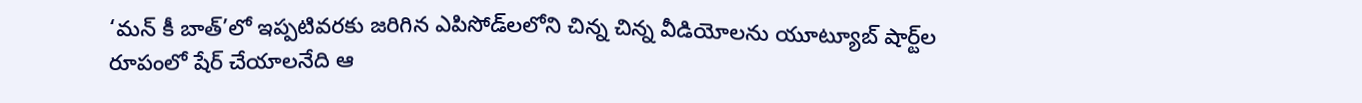‘మన్ కీ బాత్’లో ఇప్పటివరకు జరిగిన ఎపిసోడ్‌లలోని చిన్న చిన్న వీడియోలను యూట్యూబ్ షార్ట్‌ల రూపంలో షేర్ చేయాలనేది ఆ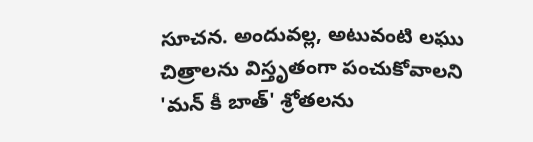సూచన. అందువల్ల, అటువంటి లఘు చిత్రాలను విస్తృతంగా పంచుకోవాలని 'మన్ కీ బాత్' శ్రోతలను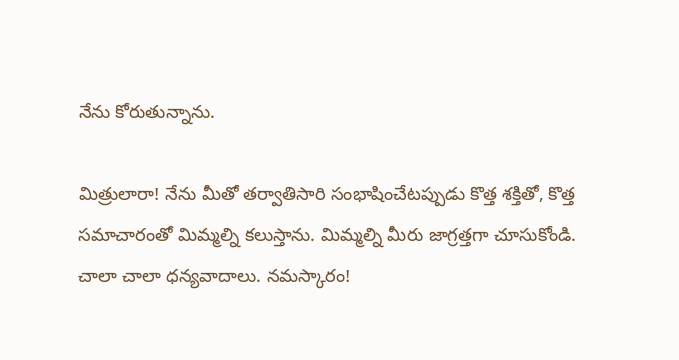నేను కోరుతున్నాను.

మిత్రులారా! నేను మీతో తర్వాతిసారి సంభాషించేటప్పుడు కొత్త శక్తితో, కొత్త సమాచారంతో మిమ్మల్ని కలుస్తాను. మిమ్మల్ని మీరు జాగ్రత్తగా చూసుకోండి. చాలా చాలా ధన్యవాదాలు. నమస్కారం!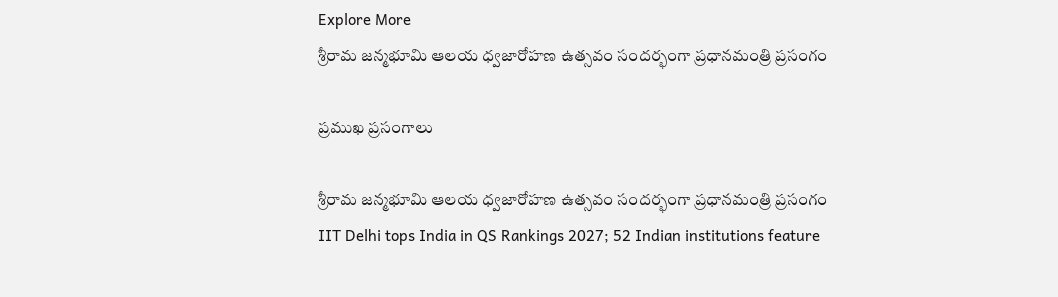Explore More
శ్రీరామ జన్మభూమి ఆలయ ధ్వజారోహణ ఉత్సవం సందర్భంగా ప్రధానమంత్రి ప్రసంగం

ప్రముఖ ప్రసంగాలు

శ్రీరామ జన్మభూమి ఆలయ ధ్వజారోహణ ఉత్సవం సందర్భంగా ప్రధానమంత్రి ప్రసంగం
IIT Delhi tops India in QS Rankings 2027; 52 Indian institutions feature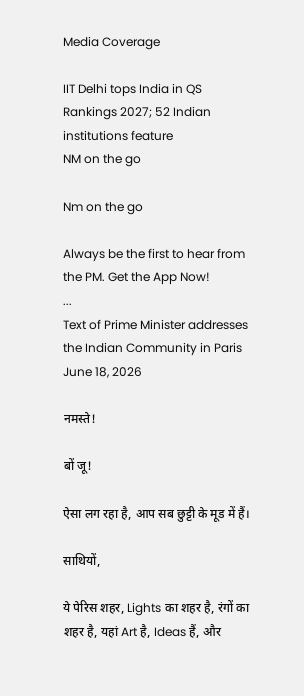Media Coverage

IIT Delhi tops India in QS Rankings 2027; 52 Indian institutions feature
NM on the go

Nm on the go

Always be the first to hear from the PM. Get the App Now!
...
Text of Prime Minister addresses the Indian Community in Paris
June 18, 2026

नमस्ते!

बों जू!

ऐसा लग रहा है, आप सब छुट्टी के मूड में हैं।

साथियों,

ये पेरिस शहर, Lights का शहर है, रंगों का शहर है, यहां Art है, Ideas हैं, और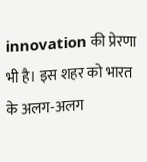innovation की प्रेरणा भी है। इस शहर को भारत के अलग-अलग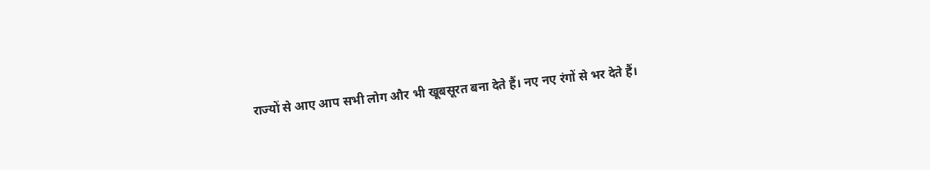राज्यों से आए आप सभी लोग और भी खूबसूरत बना देते हैं। नए नए रंगों से भर देते हैं।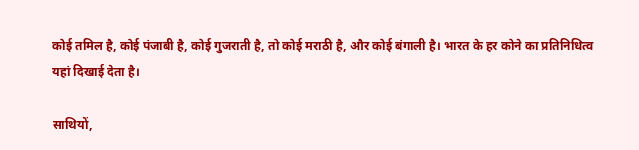कोई तमिल है, कोई पंजाबी है, कोई गुजराती है, तो कोई मराठी है, और कोई बंगाली है। भारत के हर कोने का प्रतिनिधित्व यहां दिखाई देता है।

साथियों,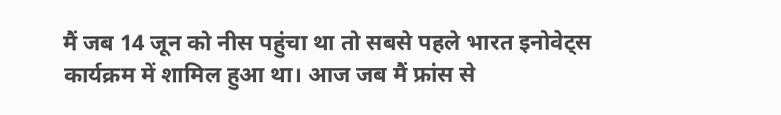मैं जब 14 जून को नीस पहुंचा था तो सबसे पहले भारत इनोवेट्स कार्यक्रम में शामिल हुआ था। आज जब मैं फ्रांस से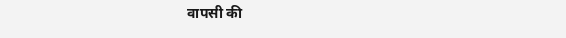वापसी की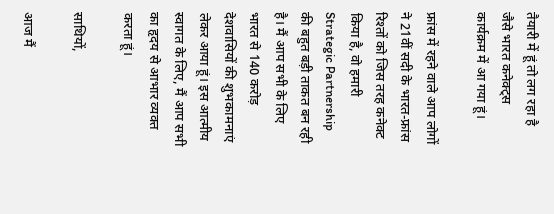तैयारी में हूं तो लग रहा है जैसे भारत कनेक्ट्स कार्यक्रम में आ गया हूं।

फ्रांस में रहने वाले आप लोगों ने 21वीं सदी के भारत-फ्रांस रिश्तों को जिस तरह कनेक्ट किया है, वो हमारी Strategic Partnership की बहुत बड़ी ताकत बन रही है। मैं आप सभी के लिए भारत से 140 करोड़ देशवासियों की शुभकामनाएं लेकर आया हूं। इस आत्मीय स्वागत के लिए, मैं आप सभी का हृदय से आभार व्यक्त करता हूं।

साथियों,

आज मैं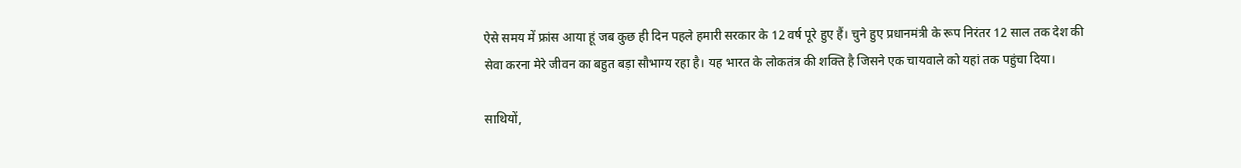ऐसे समय में फ्रांस आया हूं जब कुछ ही दिन पहले हमारी सरकार के 12 वर्ष पूरे हुए हैं। चुने हुए प्रधानमंत्री के रूप निरंतर 12 साल तक देश की सेवा करना मेरे जीवन का बहुत बड़ा सौभाग्य रहा है। यह भारत के लोकतंत्र की शक्ति है जिसने एक चायवाले को यहां तक पहुंचा दिया।

साथियों,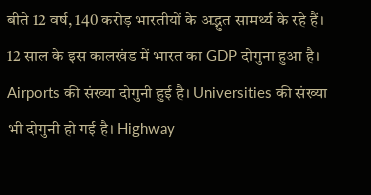बीते 12 वर्ष, 140 करोड़ भारतीयों के अद्भुत सामर्थ्य के रहे हैं। 12 साल के इस कालखंड में भारत का GDP दोगुना हुआ है। Airports की संख्या दोगुनी हुई है। Universities की संख्या भी दोगुनी हो गई है। Highway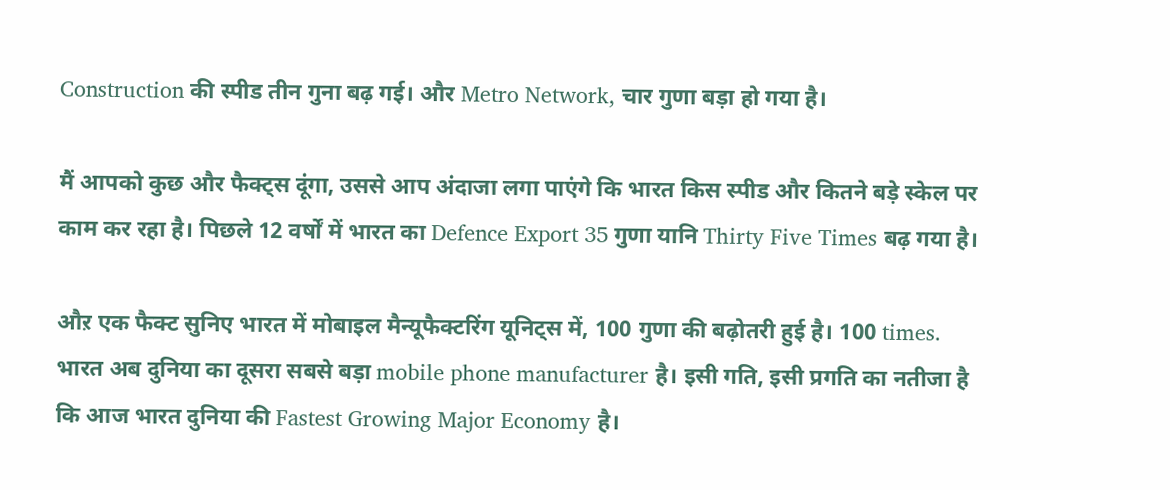Construction की स्पीड तीन गुना बढ़ गई। और Metro Network, चार गुणा बड़ा हो गया है।

मैं आपको कुछ और फैक्ट्स दूंगा, उससे आप अंदाजा लगा पाएंगे कि भारत किस स्पीड और कितने बड़े स्केल पर काम कर रहा है। पिछले 12 वर्षों में भारत का Defence Export 35 गुणा यानि Thirty Five Times बढ़ गया है।

औऱ एक फैक्ट सुनिए भारत में मोबाइल मैन्यूफैक्टरिंग यूनिट्स में, 100 गुणा की बढ़ोतरी हुई है। 100 times. भारत अब दुनिया का दूसरा सबसे बड़ा mobile phone manufacturer है। इसी गति, इसी प्रगति का नतीजा है कि आज भारत दुनिया की Fastest Growing Major Economy है।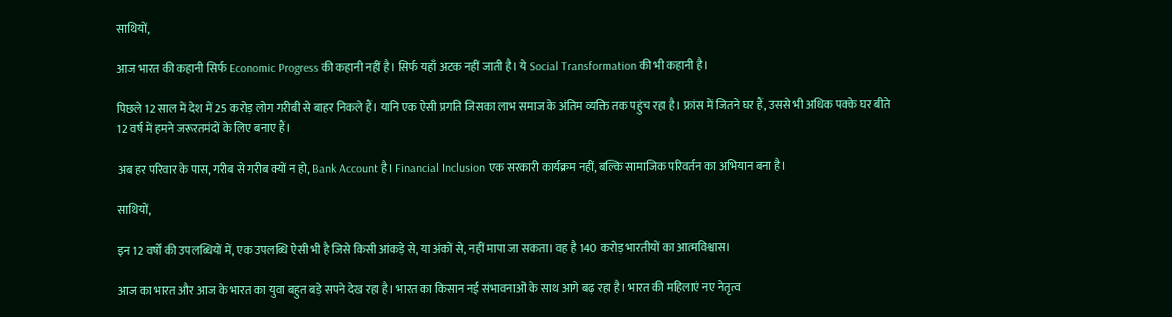साथियों,

आज भारत की कहानी सिर्फ Economic Progress की कहानी नहीं है। सिर्फ यहाँ अटक नहीं जाती है। ये Social Transformation की भी कहानी है।

पिछले 12 साल में देश में 25 करोड़ लोग गरीबी से बाहर निकले हैं। यानि एक ऐसी प्रगति जिसका लाभ समाज के अंतिम व्यक्ति तक पहुंच रहा है। फ्रांस में जितने घर हैं, उससे भी अधिक पक्के घर बीते 12 वर्ष में हमने जरूरतमंदों के लिए बनाए हैं।

अब हर परिवार के पास, गरीब से गरीब क्यों न हो, Bank Account है। Financial Inclusion एक सरकारी कार्यक्रम नहीं, बल्कि सामाजिक परिवर्तन का अभियान बना है।

साथियों,

इन 12 वर्षों की उपलब्धियों में, एक उपलब्धि ऐसी भी है जिसे किसी आंकड़े से, या अंकों से, नहीं मापा जा सकता। वह है 140 करोड़ भारतीयों का आत्मविश्वास।

आज का भारत और आज के भारत का युवा बहुत बड़े सपने देख रहा है। भारत का किसान नई संभावनाओं के साथ आगे बढ़ रहा है। भारत की महिलाएं नए नेतृत्व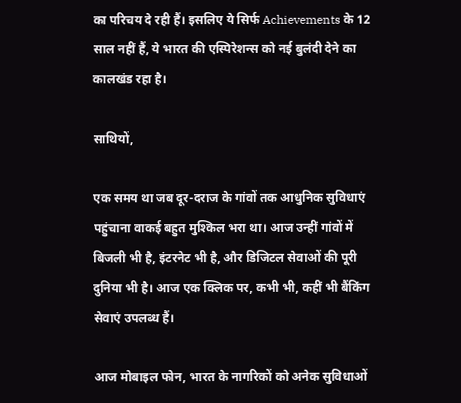का परिचय दे रही हैं। इसलिए ये सिर्फ Achievements के 12 साल नहीं हैं, ये भारत की एस्पिरेशन्स को नई बुलंदी देने का कालखंड रहा है।

साथियों,

एक समय था जब दूर-दराज के गांवों तक आधुनिक सुविधाएं पहुंचाना वाकई बहुत मुश्किल भरा था। आज उन्हीं गांवों में बिजली भी है, इंटरनेट भी है, और डिजिटल सेवाओं की पूरी दुनिया भी है। आज एक क्लिक पर, कभी भी, कहीं भी बैंकिंग सेवाएं उपलब्ध हैं।

आज मोबाइल फोन, भारत के नागरिकों को अनेक सुविधाओं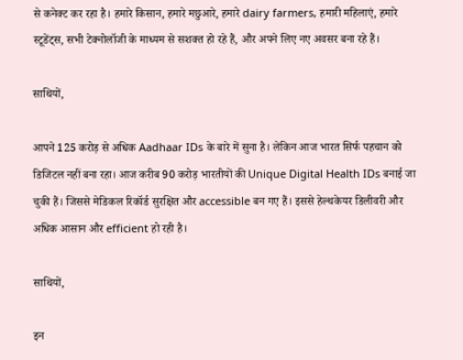से कनेक्ट कर रहा है। हमारे किसान, हमारे मछुआरे, हमारे dairy farmers, हमारी महिलाएं, हमारे स्टूडेंट्स, सभी टेक्नोलॉजी के माध्यम से सशक्त हो रहे हैं, और अपने लिए नए अवसर बना रहे हैं।

साथियों,

आपने 125 करोड़ से अधिक Aadhaar IDs के बारे में सुना है। लेकिन आज भारत सिर्फ पहचान को डिजिटल नहीं बना रहा। आज करीब 90 करोड़ भारतीयों की Unique Digital Health IDs बनाई जा चुकी हैं। जिससे मेडिकल रिकॉर्ड सुरक्षित और accessible बन गए हैं। इससे हेल्थकेयर डिलीवरी और अधिक आसान और efficient हो रही है।

साथियों,

इन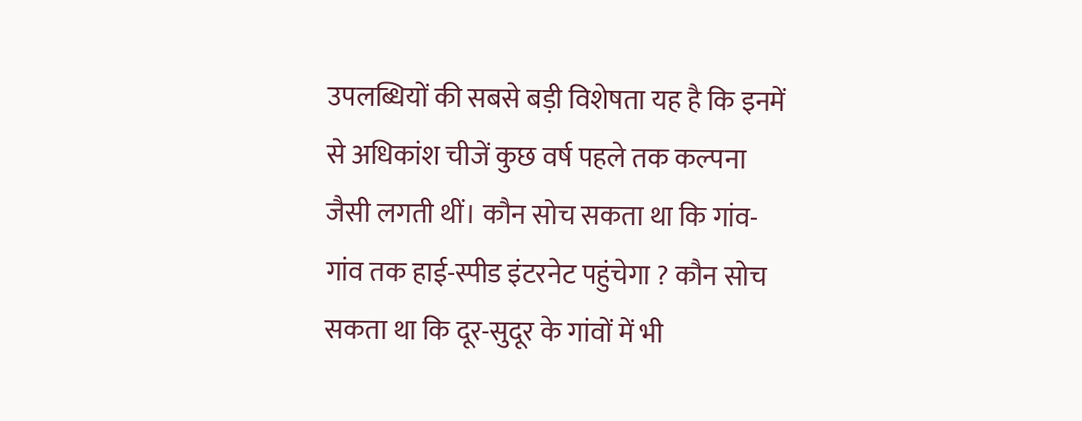उपलब्धियों की सबसे बड़ी विशेषता यह है कि इनमें से अधिकांश चीजें कुछ वर्ष पहले तक कल्पना जैसी लगती थीं। कौन सोच सकता था कि गांव-गांव तक हाई-स्पीड इंटरनेट पहुंचेगा ? कौन सोच सकता था कि दूर-सुदूर के गांवों में भी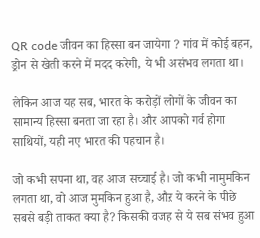QR code जीवन का हिस्सा बन जायेगा ? गांव में कोई बहन, ड्रोन से खेती करने में मदद करेगी, ये भी असंभव लगता था।

लेकिन आज यह सब, भारत के करोड़ों लोगों के जीवन का सामान्य हिस्सा बनता जा रहा है। और आपको गर्व होगा साथियों, यही नए भारत की पहचान है।

जो कभी सपना था, वह आज सच्चाई है। जो कभी नामुमकिन लगता था, वो आज मुमकिन हुआ है, औऱ ये करने के पीछे सबसे बड़ी ताकत क्या है? किसकी वजह से ये सब संभव हुआ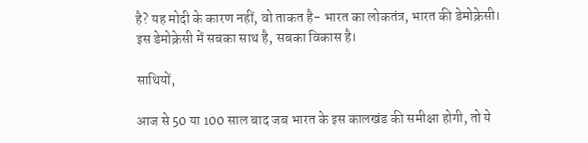है? यह मोदी के कारण नहीं, वो ताकत है- भारत का लोकतंत्र, भारत की डेमोक्रेसी। इस डेमोक्रेसी में सबका साथ है, सबका विकास है।

साथियों,

आज से 50 या 100 साल बाद जब भारत के इस कालखंड की समीक्षा होगी, तो ये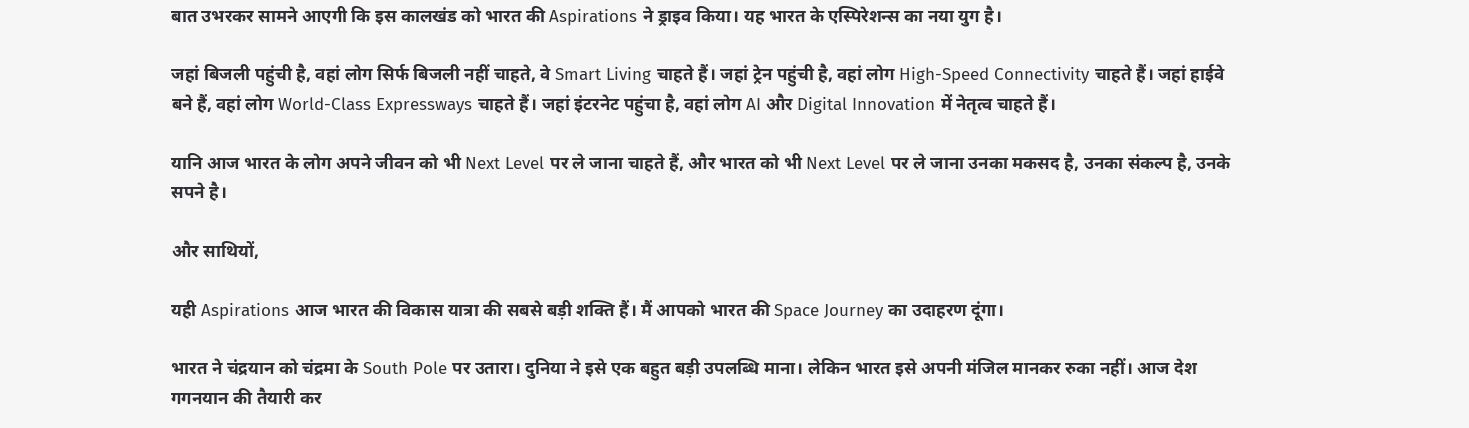बात उभरकर सामने आएगी कि इस कालखंड को भारत की Aspirations ने ड्राइव किया। यह भारत के एस्पिरेशन्स का नया युग है।

जहां बिजली पहुंची है, वहां लोग सिर्फ बिजली नहीं चाहते, वे Smart Living चाहते हैं। जहां ट्रेन पहुंची है, वहां लोग High-Speed Connectivity चाहते हैं। जहां हाईवे बने हैं, वहां लोग World-Class Expressways चाहते हैं। जहां इंटरनेट पहुंचा है, वहां लोग AI और Digital Innovation में नेतृत्व चाहते हैं।

यानि आज भारत के लोग अपने जीवन को भी Next Level पर ले जाना चाहते हैं, और भारत को भी Next Level पर ले जाना उनका मकसद है, उनका संकल्प है, उनके सपने है।

और साथियों,

यही Aspirations आज भारत की विकास यात्रा की सबसे बड़ी शक्ति हैं। मैं आपको भारत की Space Journey का उदाहरण दूंगा।

भारत ने चंद्रयान को चंद्रमा के South Pole पर उतारा। दुनिया ने इसे एक बहुत बड़ी उपलब्धि माना। लेकिन भारत इसे अपनी मंजिल मानकर रुका नहीं। आज देश गगनयान की तैयारी कर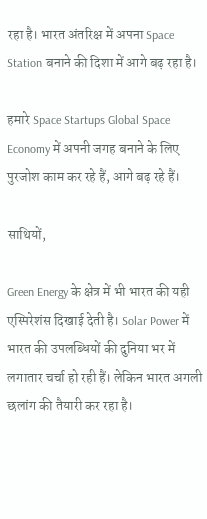रहा है। भारत अंतरिक्ष में अपना Space Station बनाने की दिशा में आगे बढ़ रहा है।

हमारे Space Startups Global Space Economy में अपनी जगह बनाने के लिए पुरजोश काम कर रहे हैं, आगे बढ़ रहे हैं।

साथियों,

Green Energy के क्षेत्र में भी भारत की यही एस्पिरेशंस दिखाई देती है। Solar Power में भारत की उपलब्धियों की दुनिया भर में लगातार चर्चा हो रही हैं। लेकिन भारत अगली छलांग की तैयारी कर रहा है।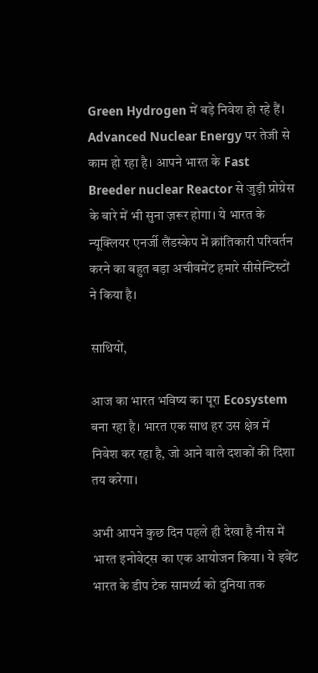Green Hydrogen में बड़े निवेश हो रहे हैं। Advanced Nuclear Energy पर तेजी से काम हो रहा है। आपने भारत के Fast Breeder nuclear Reactor से जुड़ी प्रोग्रेस के बारे में भी सुना ज़रूर होगा। ये भारत के न्यूक्लियर एनर्जी लैंडस्केप में क्रांतिकारी परिवर्तन करने का बहुत बड़ा अचीवमेंट हमारे सीसेन्टिस्टों ने किया है।

साथियों,

आज का भारत भविष्य का पूरा Ecosystem बना रहा है। भारत एक साथ हर उस क्षेत्र में निवेश कर रहा है, जो आने वाले दशकों की दिशा तय करेगा।

अभी आपने कुछ दिन पहले ही देखा है नीस में भारत इनोवेट्स का एक आयोजन किया। ये इवेंट भारत के डीप टेक सामर्थ्य को दुनिया तक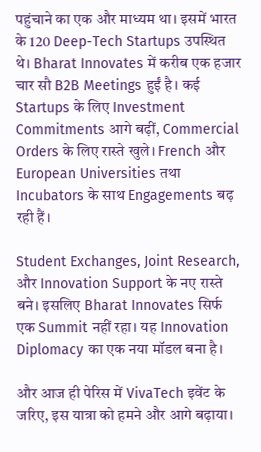पहुंचाने का एक और माध्यम था। इसमें भारत के 120 Deep-Tech Startups उपस्थित थे। Bharat Innovates में करीब एक हजार चार सौ B2B Meetings हुईं है। कई Startups के लिए Investment Commitments आगे बढ़ीं, Commercial Orders के लिए रास्ते खुले। French और European Universities तथा Incubators के साथ Engagements बढ़ रही हैं।

Student Exchanges, Joint Research, और Innovation Support के नए रास्ते बने। इसलिए Bharat Innovates सिर्फ एक Summit नहीं रहा। यह Innovation Diplomacy का एक नया मॉडल बना है।

और आज ही पेरिस में VivaTech इवेंट के जरिए, इस यात्रा को हमने और आगे बढ़ाया।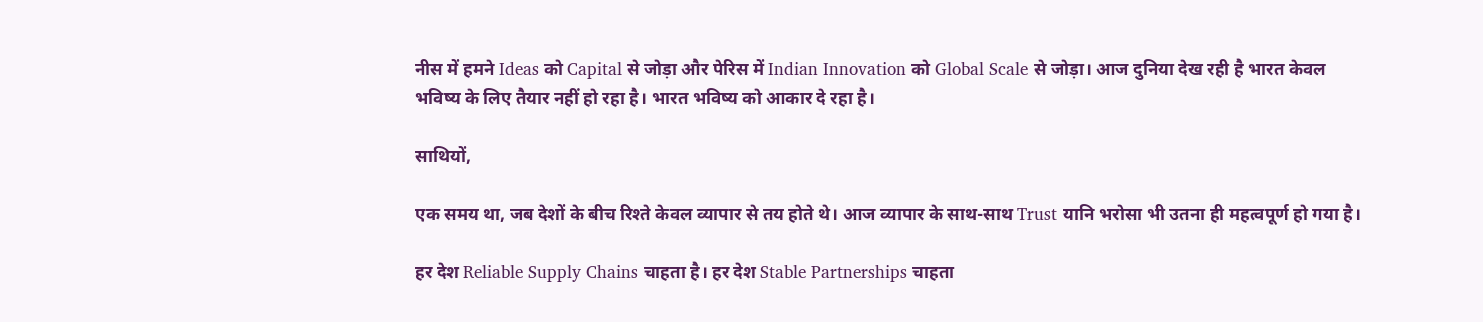नीस में हमने Ideas को Capital से जोड़ा और पेरिस में Indian Innovation को Global Scale से जोड़ा। आज दुनिया देख रही है भारत केवल भविष्य के लिए तैयार नहीं हो रहा है। भारत भविष्य को आकार दे रहा है।

साथियों,

एक समय था, जब देशों के बीच रिश्ते केवल व्यापार से तय होते थे। आज व्यापार के साथ-साथ Trust यानि भरोसा भी उतना ही महत्वपूर्ण हो गया है।

हर देश Reliable Supply Chains चाहता है। हर देश Stable Partnerships चाहता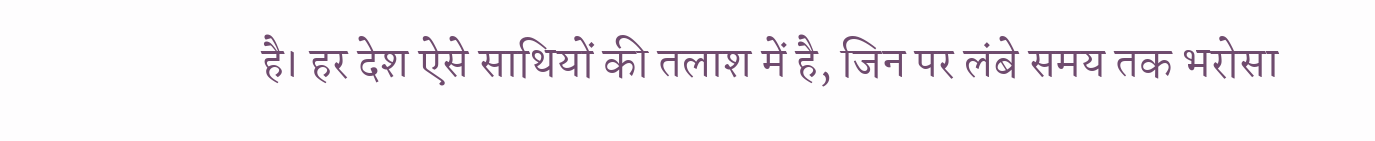है। हर देश ऐसे साथियों की तलाश में है, जिन पर लंबे समय तक भरोसा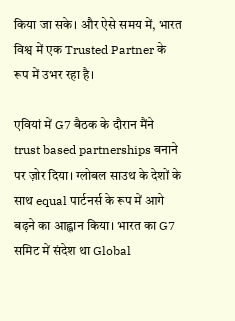किया जा सके। और ऐसे समय में, भारत विश्व में एक Trusted Partner के रूप में उभर रहा है।

एवियां में G7 बैठक के दौरान मैंने trust based partnerships बनाने पर ज़ोर दिया। ग्लोबल साउथ के देशों के साथ equal पार्टनर्स के रूप में आगे बढ़ने का आह्वान किया। भारत का G7 समिट में संदेश था Global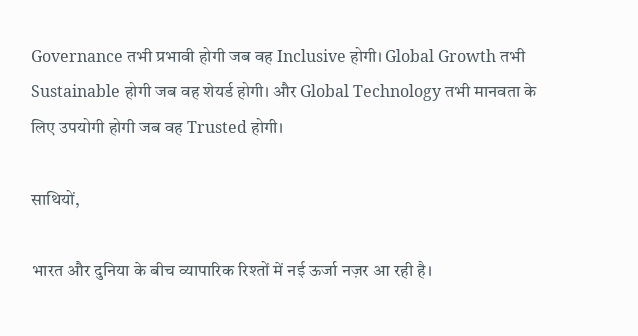Governance तभी प्रभावी होगी जब वह Inclusive होगी। Global Growth तभी Sustainable होगी जब वह शेयर्ड होगी। और Global Technology तभी मानवता के लिए उपयोगी होगी जब वह Trusted होगी।

साथियों,

भारत और दुनिया के बीच व्यापारिक रिश्तों में नई ऊर्जा नज़र आ रही है।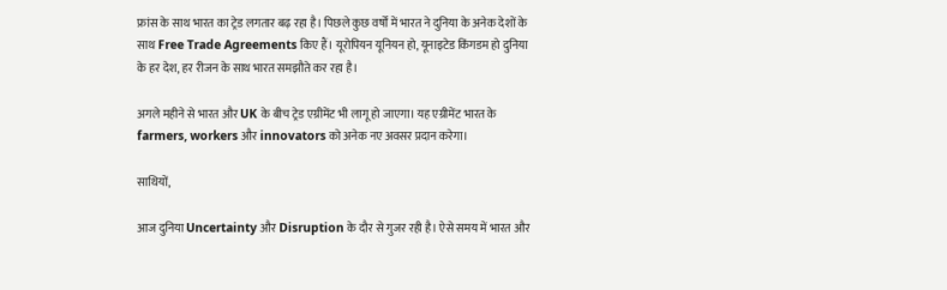फ्रांस के साथ भारत का ट्रेड लगतार बढ़ रहा है। पिछले कुछ वर्षों में भारत ने दुनिया के अनेक देशों के साथ Free Trade Agreements किए हैं। यूरोपियन यूनियन हो, यूनाइटेड किंगडम हो दुनिया के हर देश, हर रीजन के साथ भारत समझौते कर रहा है।

अगले महीने से भारत और UK के बीच ट्रेड एग्रीमेंट भी लागू हो जाएगा। यह एग्रीमेंट भारत के farmers, workers और innovators को अनेक नए अवसर प्रदान करेगा।

साथियों,

आज दुनिया Uncertainty और Disruption के दौर से गुजर रही है। ऐसे समय में भारत और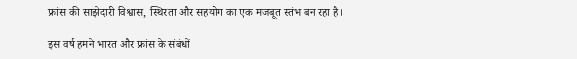फ्रांस की साझेदारी विश्वास, स्थिरता और सहयोग का एक मजबूत स्तंभ बन रहा है।

इस वर्ष हमने भारत और फ्रांस के संबंधों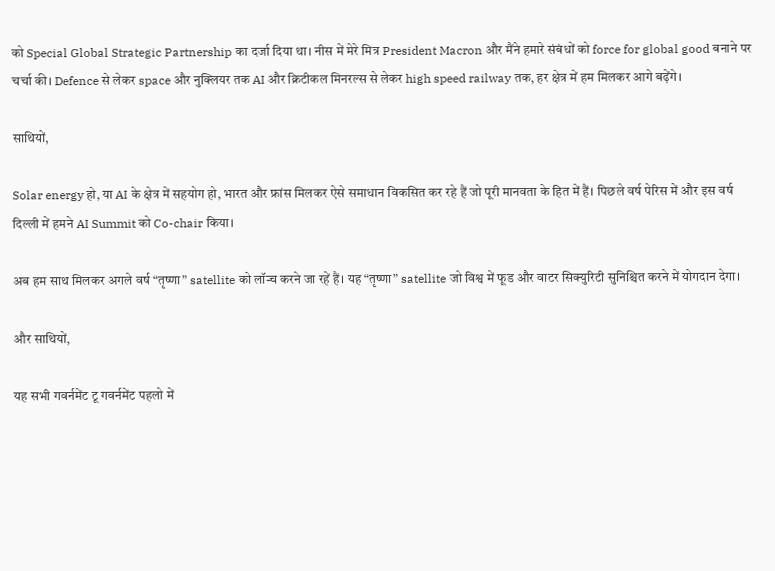को Special Global Strategic Partnership का दर्जा दिया था। नीस में मेरे मित्र President Macron और मैंने हमारे संबंधों को force for global good बनाने पर चर्चा की। Defence से लेकर space और नुक्लियर तक AI और क्रिटीकल मिनरल्स से लेकर high speed railway तक, हर क्षेत्र में हम मिलकर आगे बढ़ेंगे।

साथियों,

Solar energy हो, या AI के क्षेत्र में सहयोग हो, भारत और फ्रांस मिलकर ऐसे समाधान विकसित कर रहे हैं जो पूरी मानवता के हित में हैं। पिछले वर्ष पेरिस में और इस वर्ष दिल्ली में हमने AI Summit को Co-chair किया।

अब हम साथ मिलकर अगले वर्ष “तृष्णा” satellite को लॉन्च करने जा रहें हैं। यह “तृष्णा” satellite जो विश्व में फूड और वाटर सिक्युरिटी सुनिश्चित करने में योगदान देगा।

और साथियों,

यह सभी गवर्नमेंट टू गवर्नमेंट पहलो में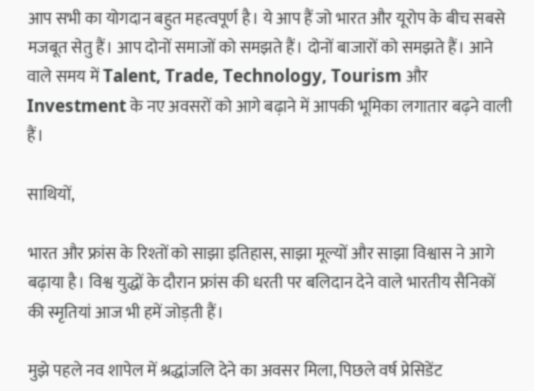आप सभी का योगदान बहुत महत्वपूर्ण है। ये आप हैं जो भारत और यूरोप के बीच सबसे मजबूत सेतु हैं। आप दोनों समाजों को समझते हैं। दोनों बाजारों को समझते हैं। आने वाले समय में Talent, Trade, Technology, Tourism और Investment के नए अवसरों को आगे बढ़ाने में आपकी भूमिका लगातार बढ़ने वाली हैं।

साथियों,

भारत और फ्रांस के रिश्तों को साझा इतिहास, साझा मूल्यों और साझा विश्वास ने आगे बढ़ाया है। विश्व युद्धों के दौरान फ्रांस की धरती पर बलिदान देने वाले भारतीय सैनिकों की स्मृतियां आज भी हमें जोड़ती हैं।

मुझे पहले नव शापेल में श्रद्धांजलि देने का अवसर मिला, पिछले वर्ष प्रेसिडेंट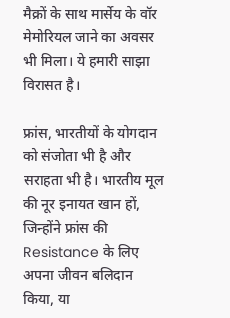मैक्रों के साथ मार्सेय के वॉर मेमोरियल जाने का अवसर भी मिला। ये हमारी साझा विरासत है।

फ्रांस, भारतीयों के योगदान को संजोता भी है और सराहता भी है। भारतीय मूल की नूर इनायत खान हों, जिन्होंने फ्रांस की Resistance के लिए अपना जीवन बलिदान किया, या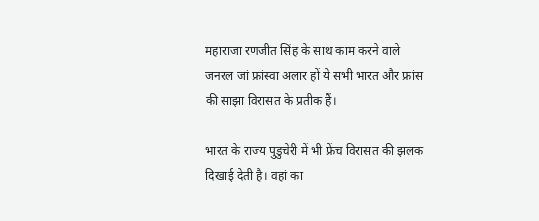महाराजा रणजीत सिंह के साथ काम करने वाले जनरल जां फ्रांस्वा अलार हों ये सभी भारत और फ्रांस की साझा विरासत के प्रतीक हैं।

भारत के राज्य पुडुचेरी में भी फ्रेंच विरासत की झलक दिखाई देती है। वहां का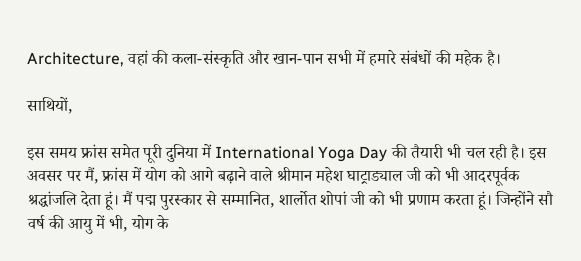Architecture, वहां की कला-संस्कृति और खान-पान सभी में हमारे संबंधों की महेक है।

साथियों,

इस समय फ्रांस समेत पूरी दुनिया में International Yoga Day की तैयारी भी चल रही है। इस अवसर पर मैं, फ्रांस में योग को आगे बढ़ाने वाले श्रीमान महेश घाट्राड्याल जी को भी आदरपूर्वक श्रद्धांजलि देता हूं। मैं पद्म पुरस्कार से सम्मानित, शार्लोत शोपां जी को भी प्रणाम करता हूं। जिन्होंने सौ वर्ष की आयु में भी, योग के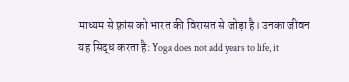माध्यम से फ़्रांस को भारत की विरासत से जोड़ा है। उनका जीवन यह सिद्ध करता है: Yoga does not add years to life, it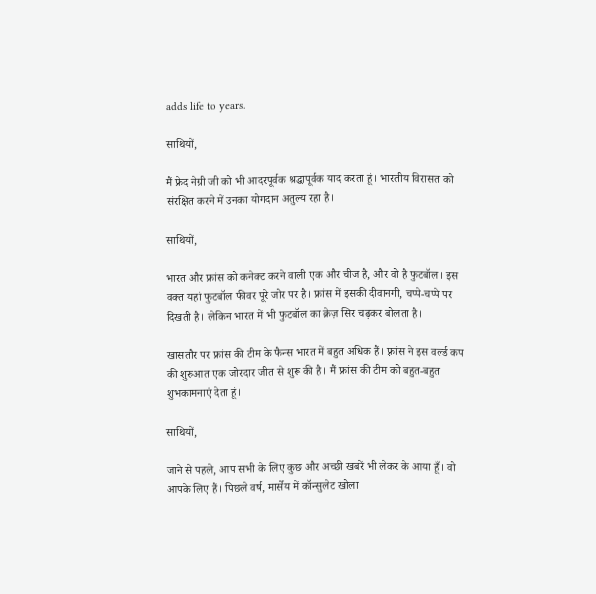adds life to years.

साथियों,

मैं फ्रेद नेग्री जी को भी आदरपूर्वक श्रद्धापूर्वक याद करता हूं। भारतीय विरासत को संरक्षित करने में उनका योगदान अतुल्य रहा है।

साथियों,

भारत और फ्रांस को कनेक्ट करने वाली एक और चीज है, और वो है फुटबॉल। इस वक्त यहां फुटबॉल फीवर पूरे जोर पर है। फ्रांस में इसकी दीवानगी, चप्पे-चप्पे पर दिखती है। लेकिन भारत में भी फुटबॉल का क्रेज़ सिर चढ़कर बोलता है।

खासतौर पर फ्रांस की टीम के फैन्स भारत में बहुत अधिक हैं। फ़्रांस ने इस वर्ल्ड कप की शुरुआत एक जोरदार जीत से शुरू की है। मैं फ्रांस की टीम को बहुत-बहुत शुभकामनाएं देता हूं।

साथियों,

जाने से पहले, आप सभी के लिए कुछ और अच्छी खबरें भी लेकर के आया हूँ। वो आपके लिए हैं। पिछले वर्ष, मार्सेय में कॉन्सुलेट खोला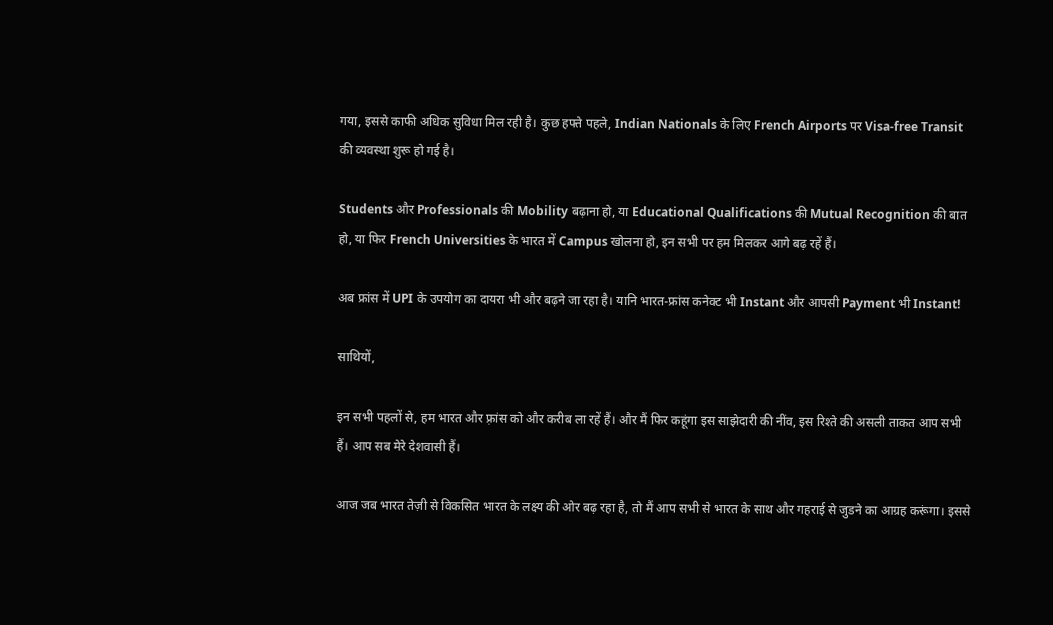गया, इससे काफी अधिक सुविधा मिल रही है। कुछ हफ्ते पहले, Indian Nationals के लिए French Airports पर Visa-free Transit की व्यवस्था शुरू हो गई है।

Students और Professionals की Mobility बढ़ाना हो, या Educational Qualifications की Mutual Recognition की बात हो, या फिर French Universities के भारत में Campus खोलना हो, इन सभी पर हम मिलकर आगे बढ़ रहें हैं।

अब फ्रांस में UPI के उपयोग का दायरा भी और बढ़ने जा रहा है। यानि भारत-फ्रांस कनेक्ट भी Instant और आपसी Payment भी Instant!

साथियों,

इन सभी पहलों से, हम भारत और फ़्रांस को और करीब ला रहें हैं। और मैं फिर कहूंगा इस साझेदारी की नींव, इस रिश्ते की असली ताकत आप सभी हैं। आप सब मेरे देशवासी हैं।

आज जब भारत तेज़ी से विकसित भारत के लक्ष्य की ओर बढ़ रहा है, तो मैं आप सभी से भारत के साथ और गहराई से जुडने का आग्रह करूंगा। इससे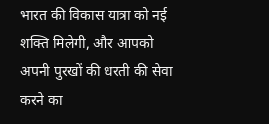भारत की विकास यात्रा को नई शक्ति मिलेगी, और आपको अपनी पुरखों की धरती की सेवा करने का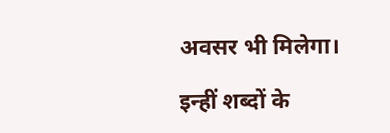अवसर भी मिलेगा।

इन्हीं शब्दों के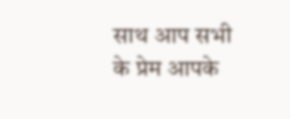साथ आप सभी के प्रेम आपके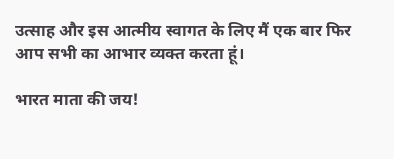उत्साह और इस आत्मीय स्वागत के लिए मैं एक बार फिर आप सभी का आभार व्यक्त करता हूं।

भारत माता की जय!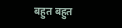बहुत बहुत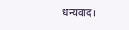धन्यवाद।